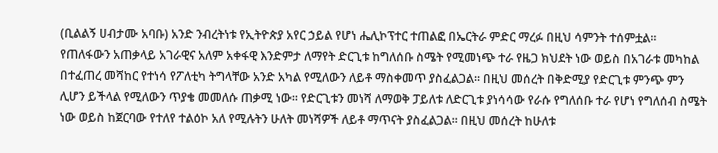(ቢልልኝ ሀብታሙ አባቡ) አንድ ንብረትነቱ የኢትዮጵያ አየር ኃይል የሆነ ሔሊኮፕተር ተጠልፎ በኤርትራ ምድር ማረፉ በዚህ ሳምንት ተሰምቷል፡፡ የጠለፋውን አጠቃላይ አገራዊና አለም አቀፋዊ እንድምታ ለማየት ድርጊቱ ከግለሰቡ ስሜት የሚመነጭ ተራ የዜጋ ክህደት ነው ወይስ በአገራቱ መካከል በተፈጠረ መሻከር የተነሳ የፖለቲካ ትግላቸው አንድ አካል የሚለውን ለይቶ ማስቀመጥ ያስፈልጋል፡፡ በዚህ መሰረት በቅድሚያ የድርጊቱ ምንጭ ምን ሊሆን ይችላል የሚለውን ጥያቄ መመለሱ ጠቃሚ ነው፡፡ የድርጊቱን መነሻ ለማወቅ ፓይለቱ ለድርጊቱ ያነሳሳው የራሱ የግለሰቡ ተራ የሆነ የግለሰብ ስሜት ነው ወይስ ከጀርባው የተለየ ተልዕኮ አለ የሚሉትን ሁለት መነሻዎች ለይቶ ማጥናት ያስፈልጋል፡፡ በዚህ መሰረት ከሁለቱ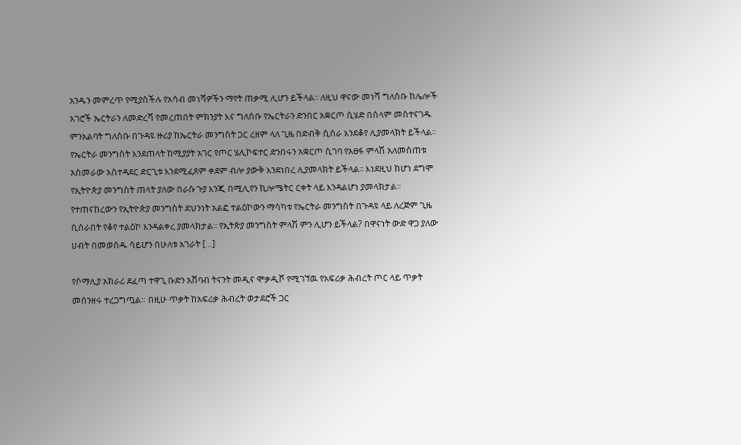አንዱን መምረጥ የሚያስችሉ የአሳብ መነሻዎችን ማየት ጠቃሚ ሊሆን ይችላል፡፡ ለዚህ ዋናው መነሻ ግለሰቡ ከሌሎች አገሮች ኤርትራን ለመድረሻ የመረጠበት ምክንያት እና ግለሰቡ የኤርትራን ድንበር አቋርጦ ሲሄድ በሰላም መስተናገዱ ምንአልባት ግለሰቡ በጉዳዩ ዙሪያ ከኤርትራ መንግስት ጋር ረዘም ላለ ጊዜ በድብቅ ሲሰራ እንደቆየ ሊያመላክት ይችላል፡፡ የኤርትራ መንግስት እንደጠላት ከሚያያት አገር የጦር ሄሊኮፍተር ድንበሩን አቋርጦ ሲገባ የአፀፋ ምላሽ አለመስጠቱ አስመራው አስተዳደር ድርጊቱ እንደሚፈጸም ቀደም ብሎ ያውቅ እንደነበረ ሊያመላክት ይችላል፡፡ እነደዚህ ከሆነ ደግሞ የኢትዮጵያ መንግስት ጠላት ያለው በራሱ ጉያ እንጂ በሚሊየን ኪሎሜትር ርቀት ላይ እንዳልሆነ ያመላክታል፡፡ የተጠናከረውን የኢትዮጵያ መንግስት ደህንነት አልፎ ተልዕኮውን ማሳካቱ የኤርትራ መንግስት በጉዳዩ ላይ ለረጅም ጊዜ ሲሰራበት የቆየ ተልዕኮ እንዳልቀረ ያመላክታል፡፡ የኢትጵያ መንግስት ምላሽ ምን ሊሆን ይችላል? በዋናነት ውድ ዋጋ ያለው ሀብት በመወሰዱ ሳይሆን በሁለቱ አገራት […]

የሶማሊያ አክራሪ ደፈጣ ተዋጊ ቡድን አሸባብ ትናንት መዲና ሞቃዲሾ የሚገኘዉ የአፍሪቃ ሕብረት ጦር ላይ ጥቃት መሰንዘሩ ተረጋግጧል። በዚሁ ጥቃት ከአፍሪቃ ሕብረት ወታደሮች ጋር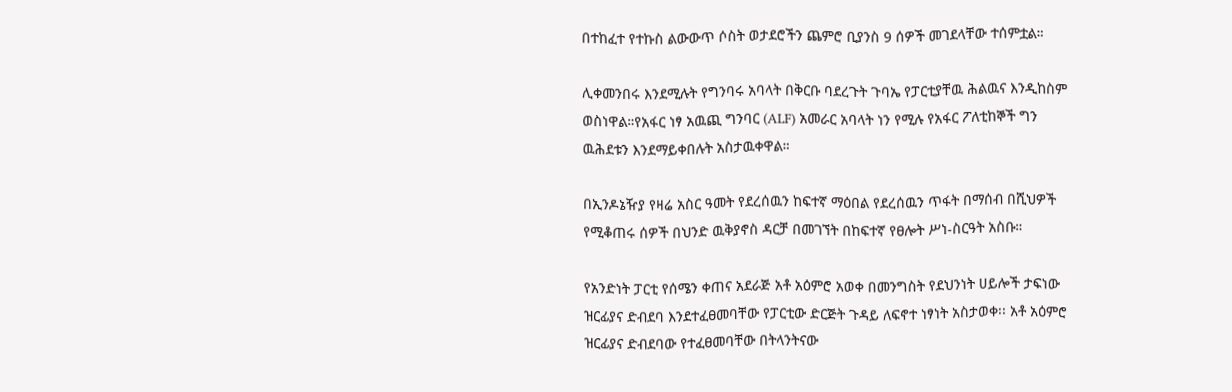በተከፈተ የተኩስ ልውውጥ ሶስት ወታደሮችን ጨምሮ ቢያንስ 9 ሰዎች መገደላቸው ተሰምቷል።

ሊቀመንበሩ እንደሚሉት የግንባሩ አባላት በቅርቡ ባደረጉት ጉባኤ የፓርቲያቸዉ ሕልዉና እንዲከስም ወስነዋል።የአፋር ነፃ አዉጪ ግንባር (ALF) አመራር አባላት ነን የሚሉ የአፋር ፖለቲከኞች ግን ዉሕደቱን እንደማይቀበሉት አስታዉቀዋል።

በኢንዶኔዥያ የዛሬ አስር ዓመት የደረሰዉን ከፍተኛ ማዕበል የደረሰዉን ጥፋት በማሰብ በሺህዎች የሚቆጠሩ ሰዎች በህንድ ዉቅያኖስ ዳርቻ በመገኘት በከፍተኛ የፀሎት ሥነ-ስርዓት አስቡ።

የአንድነት ፓርቲ የሰሜን ቀጠና አደራጅ አቶ አዕምሮ አወቀ በመንግስት የደህንነት ሀይሎች ታፍነው ዝርፊያና ድብደባ እንደተፈፀመባቸው የፓርቲው ድርጅት ጉዳይ ለፍኖተ ነፃነት አስታወቀ፡፡ አቶ አዕምሮ ዝርፊያና ድብደባው የተፈፀመባቸው በትላንትናው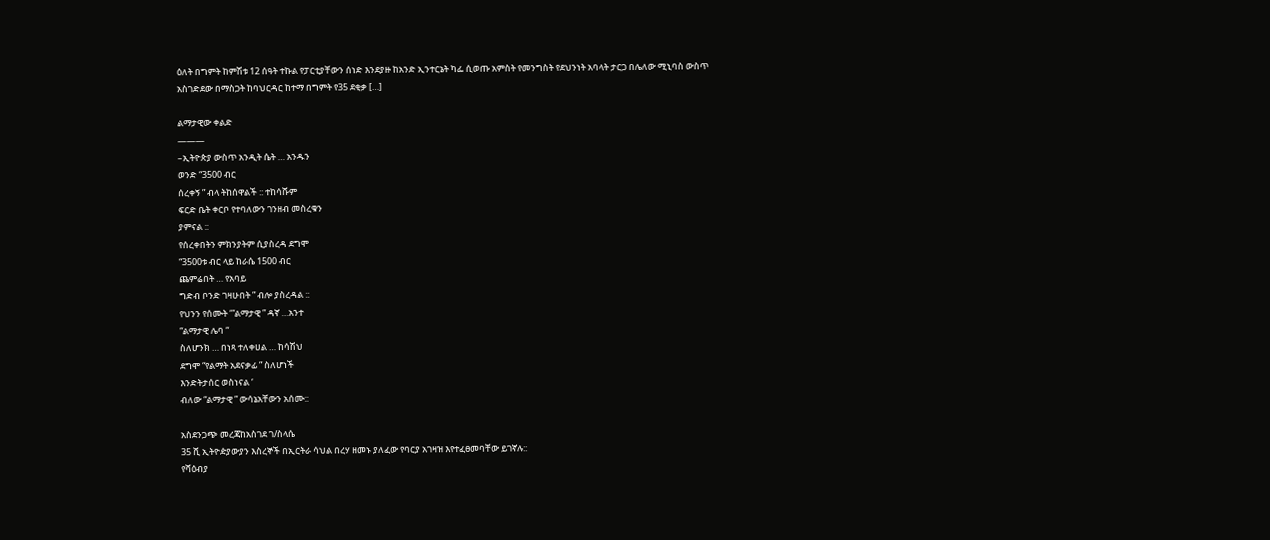ዕለት በግምት ከምሽቱ 12 ሰዓት ተኩል የፓርቲያቸውን ሰነድ እንደያዙ ከአንድ ኢንተርኔት ካፌ ሲወጡ አምስት የመንግስት የደህንነት አባላት ታርጋ በሌለው ሚኒባስ ውስጥ አስገድደው በማስጋት ከባህርዳር ከተማ በግምት የ35 ደቂቃ […]

ልማታዊው ቀልድ
———
–ኢትዮጵያ ውስጥ አንዲት ሴት … አንዱን
ወንድ “3500 ብር
ሰረቀኝ ” ብላ ትከሰዋልች :: ተከሳሹም
ፍርድ ቤት ቀርቦ የተባለውን ገንዘብ መስረቁን
ያምናል ::
የሰረቀበትን ምክንያትም ሲያስረዳ ደግሞ
“3500ቱ ብር ላይ ከራሴ 1500 ብር
ጨምሬበት … የአባይ
ግድብ ቦንድ ገዛሁበት ” ብሎ ያስረዳል ::
የህንን የሰሙት ‘”ልማታዊ ” ዳኛ …አንተ
“ልማታዊ ሌባ “
ስለሆንክ … በነጻ ተለቀሀል … ከሳሽህ
ደግሞ “የልማት አደናቃፊ ” ስለሆነች
እንድትታሰር ወስነናል ‘
ብለው “ልማታዊ ” ውሳኔአቸውን አሰሙ::

አስደንጋጭ መረጃከአስገደ ገ/ስላሴ
35 ሺ ኢትዮዽያውያን እስረኞች በኢርትራ ሳህል በረሃ ዘመኑ ያለፈው የባርያ አገዛዝ እየተፈፀመባቸው ይገኛሉ::
የሻዕብያ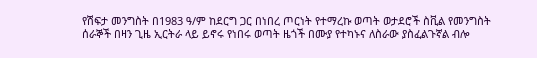የሽፍታ መንግስት በ1983 ዓ/ም ከደርግ ጋር በነበረ ጦርነት የተማረኩ ወጣት ወታደሮች ስቪል የመንግስት ሰራኞች በዛን ጊዜ ኢርትራ ላይ ይኖሩ የነበሩ ወጣት ዜጎች በሙያ የተካኑና ለስራው ያስፈልጉኛል ብሎ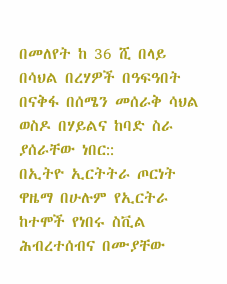በመለየት ከ 36 ሺ በላይ በሳህል በረሃዎች በዓፍዓበት በናቅፋ በሰሜን መሰራቅ ሳህል ወስዶ በሃይልና ከባድ ስራ ያሰራቸው ነበር::
በኢትዮ ኢርትትራ ጦርነት ዋዜማ በሁሉም የኢርትራ ከተሞች የነበሩ ስቪል ሕብረተሰብና በሙያቸው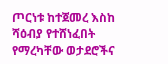ጦርነቱ ከተጀመረ እስከ ሻዕብያ የተሸነፈበት የማረካቸው ወታደሮችና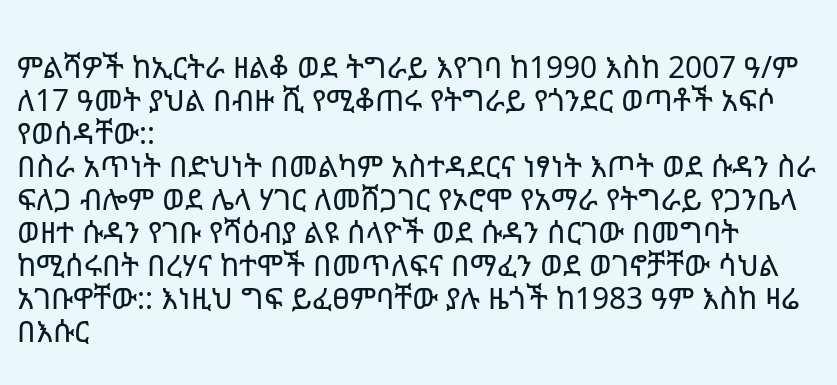ምልሻዎች ከኢርትራ ዘልቆ ወደ ትግራይ እየገባ ከ1990 እስከ 2007 ዓ/ም ለ17 ዓመት ያህል በብዙ ሺ የሚቆጠሩ የትግራይ የጎንደር ወጣቶች አፍሶ የወሰዳቸው::
በስራ አጥነት በድህነት በመልካም አስተዳደርና ነፃነት እጦት ወደ ሱዳን ስራ ፍለጋ ብሎም ወደ ሌላ ሃገር ለመሸጋገር የኦሮሞ የአማራ የትግራይ የጋንቤላ ወዘተ ሱዳን የገቡ የሻዕብያ ልዩ ሰላዮች ወደ ሱዳን ሰርገው በመግባት ከሚሰሩበት በረሃና ከተሞች በመጥለፍና በማፈን ወደ ወገኖቻቸው ሳህል አገቡዋቸው:: እነዚህ ግፍ ይፈፀምባቸው ያሉ ዜጎች ከ1983 ዓም እስከ ዛሬ በእሱር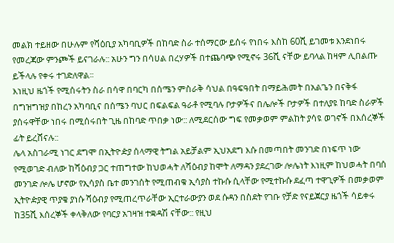መልክ ተይዘው በሁሉም የሻዕቢያ አካባቢዎች በከባድ ስራ ተሰማርው ይሰሩ የነበሩ እስከ 60ሺ ይገመቱ እንደነበሩ የመረጃው ምንጮች ይናገራሉ:: አሁን ግን በሳሀል በረሃዎች በተጨባጭ የሚኖሩ 36ሺ ናቸው ይባላል ከዛም ሊበልጡ ይችላሉ የቀሩ ተገድለዋል፡፡
እነዚህ ዜጎች የሚሰሩትን ስራ በሳዋ በባርካ በሰሜን ምስራቅ ሳህል በዓፍዓበት በማይሕመት በአልጌን በናቅፋ በግዝግዝያ በከረን አካባቢና በሰሜን ባህር በፍልፍል ዓራቶ የሚባሉ ቦታዎችና በሌሎች ቦታዎች በተለያዩ ከባድ ስራዎች ያሰሩዋቸው ነበሩ በሚሰሩበት ጊዜ በከባድ ጥበቃ ነው:: ለሚደርሰው ግፍ የመቃወም ምልከት ያሳዩ ወገኖች በእሰረኞች ፊት ይረሸናሉ::
ሌላ አስገራሚ ነገር ደግሞ በኢትዮዽያ ሰላማዊ ትግል አይቻልም ኢህአደግ እሱ በመጣበት መንገድ በነፍጥ ነው የሚወገድ ብለው ከሻዕብያ ጋር ተጠግተው ከህወሓት ለሻዕብያ ከሞት ለማዳን ያደረገው ሎሌነት እነዚም ከህወሓት በባሰ መንገድ ሎሌ ሆኖው የኢሳያስ ቤተ መንገሰት የሚጠብቁ ኢሳያስ ተኩሱ ሲላቸው የሚተኩሱ ደፈጣ ተዋጊዎች በመቃወም ኢትዮዽያዊ ጥያቄ ያነሱ ሻዕብያ የሚጠረጥራቸው ኢርተራውያን ወደ ሱዳን በስደት የገቡ የቻድ የናይጀርያ ዜጎች ሳይቀሩ ከ35ሺ እሰረኞች ቀላቅለው የባርያ አገዛዝ ተቋዳሽ ናቸው:: የዚህ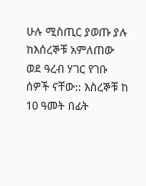ሁሉ ሚስጢር ያወጡ ያሉ ከእሰረኞቹ አምለጠው ወደ ዓረብ ሃገር የገቡ ሰዎች ናቸው:: እስረኞቹ ከ 10 ዓመት በፊት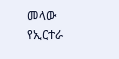መላው የኢርተራ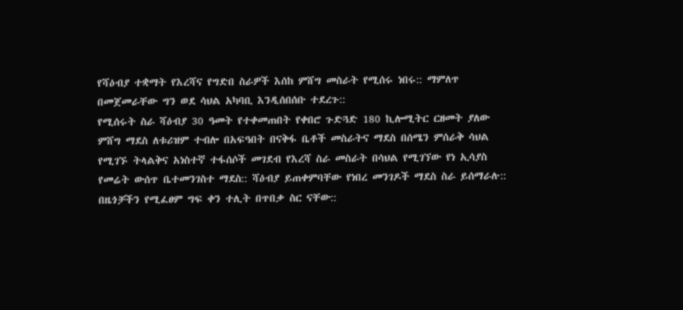የሻዕብያ ተቋማት የእረሻና የግድበ ስራዎች እሰከ ምሸግ መስራት የሚሰሩ ነበሩ:: ማምለጥ በመጀመራቸው ግን ወደ ሳህል አካባቢ እንዲሰበሰቡ ተደረጉ::
የሚሰሩት ስራ ሻዕብያ 30 ዓመት የተቀመጠበት የቀበሮ ጉድጓድ 180 ኪሎሚትር ርዘመት ያለው ምሸግ ማደስ ለቱሪዝም ተብሎ በአፍዓበት በናቅፋ ቤቶች መስራትና ማደስ በሰሜን ምሰራቅ ሳህል የሚገኙ ትላልቅና አነስተኛ ተፋሰሶች መገደብ የእረሻ ስራ መስራት በሳህል የሚገኘው የነ ኢሳያስ የመሬት ውሰጥ ቤተመንገስተ ማደስ:: ሻዕብያ ይጠቀምባቸው የነበረ መንገዶች ማደስ ስራ ይሰማራሉ::
በዜጎቻችን የሚፈፀም ግፍ ቀን ተሊት በጥበቃ ስር ናቸው::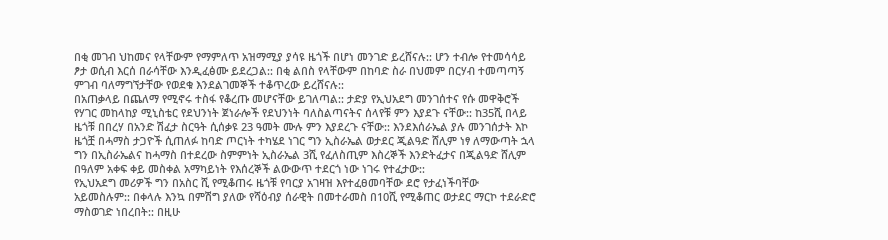በቂ መገብ ህከመና የላቸውም የማምለጥ አዝማሚያ ያሳዩ ዜጎች በሆነ መንገድ ይረሸናሉ:: ሆን ተብሎ የተመሳሳይ ፆታ ወሲብ እርሰ በራሳቸው እንዲፈፅሙ ይደረጋል:: በቂ ልበስ የላቸውም በከባድ ስራ በህመም በርሃብ ተመጣጣኝ ምገብ ባለማግኘታቸው የወደቁ እንደልገመኞች ተቆጥረው ይረሸናሉ::
በአጠቃላይ በጨለማ የሚኖሩ ተስፋ የቆረጡ መሆናቸው ይገለጣል:: ታድያ የኢህአደግ መንገሰተና የሱ መዋቅሮች የሃገር መከላከያ ሚኒስቴር የደህንነት ጀነራሎች የደህንነት ባለስልጣናትና ሰላየቹ ምን እያደጉ ናቸው:: ከ35ሺ በላይ ዜጎቹ በበረሃ በአንድ ሽፈታ ስርዓት ሲሰቃዩ 23 ዓመት ሙሉ ምን እያደረጉ ናቸው:: እንደእሰራኤል ያሉ መንገሰታት እኮ ዜጎቿ በሓማስ ታጋዮች ሲጠለፉ ከባድ ጦርነት ተካሄደ ነገር ግን ኢስራኤል ወታደር ጂልዓድ ሸሊም ነፃ ለማውጣት ኋላ ግን በኢስራኤልና ከሓማስ በተደረው ስምምነት ኢስራኤል 3ሺ የፈለስጢም እስረኞች እንድትፈታና በጂልዓድ ሸሊም በዓለም አቀፍ ቀይ መስቀል አማካይነት የእሰረኞች ልውውጥ ተደርጎ ነው ነገሩ የተፈታው::
የኢህአደግ መሪዎች ግን በአስር ሺ የሚቆጠሩ ዜጎቹ የባርያ አገዛዝ እየተፈፀመባቸው ደሮ የታፈነችባቸው አይመስሉም:: በቀላሉ እንኳ በምሽግ ያለው የሻዕብያ ሰራዊት በመተራመስ በ10ሺ የሚቆጠር ወታደር ማርኮ ተደራድሮ ማስወገድ ነበረበት:: በዚሁ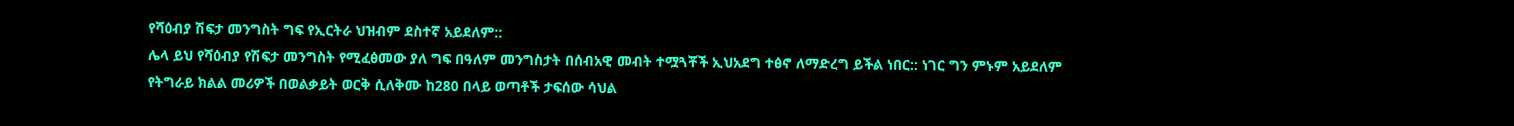የሻዕብያ ሽፍታ መንግስት ግፍ የኢርትራ ህዝብም ደስተኛ አይደለም::
ሌላ ይህ የሻዕብያ የሽፍታ መንግስት የሚፈፅመው ያለ ግፍ በዓለም መንግስታት በሰብአዊ መብት ተሟጓቾች ኢህአደግ ተፅኖ ለማድረግ ይችል ነበር:: ነገር ግን ምኑም አይደለም የትግራይ ክልል መሪዎች በወልቃይት ወርቅ ሲለቅሙ ከ280 በላይ ወጣቶች ታፍሰው ሳህል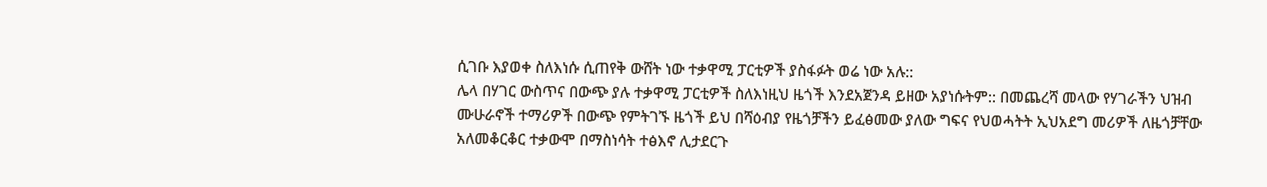ሲገቡ እያወቀ ስለእነሱ ሲጠየቅ ውሸት ነው ተቃዋሚ ፓርቲዎች ያስፋፉት ወሬ ነው አሉ::
ሌላ በሃገር ውስጥና በውጭ ያሉ ተቃዋሚ ፓርቲዎች ስለእነዚህ ዜጎች እንደአጀንዳ ይዘው አያነሱትም:: በመጨረሻ መላው የሃገራችን ህዝብ ሙሁራኖች ተማሪዎች በውጭ የምትገኙ ዜጎች ይህ በሻዕብያ የዜጎቻችን ይፈፅመው ያለው ግፍና የህወሓትት ኢህአደግ መሪዎች ለዜጎቻቸው አለመቆርቆር ተቃውሞ በማስነሳት ተፅእኖ ሊታደርጉ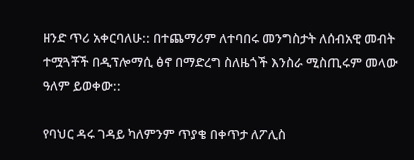ዘንድ ጥሪ አቀርባለሁ:: በተጨማሪም ለተባበሩ መንግስታት ለሰብአዊ መብት ተሟጓቾች በዲፕሎማሲ ፅኖ በማድረግ ስለዜጎች እንስራ ሚስጢሩም መላው ዓለም ይወቀው::

የባህር ዳሩ ገዳይ ካለምንም ጥያቄ በቀጥታ ለፖሊስ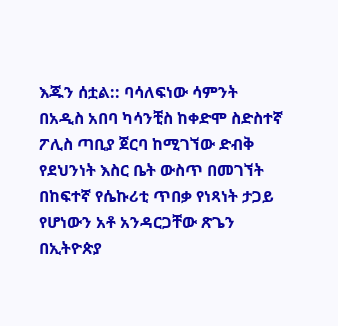እጁን ሰቷል:: ባሳለፍነው ሳምንት በአዲስ አበባ ካሳንቺስ ከቀድሞ ስድስተኛ ፖሊስ ጣቢያ ጀርባ ከሚገኘው ድብቅ የደህንነት እስር ቤት ውስጥ በመገኘት በከፍተኛ የሴኩሪቲ ጥበቃ የነጻነት ታጋይ የሆነውን አቶ አንዳርጋቸው ጽጌን በኢትዮጵያ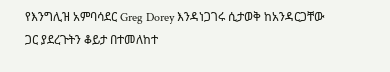የእንግሊዝ አምባሳደር Greg Dorey እንዳነጋገሩ ሲታወቅ ከአንዳርጋቸው ጋር ያደረጉትን ቆይታ በተመለከተ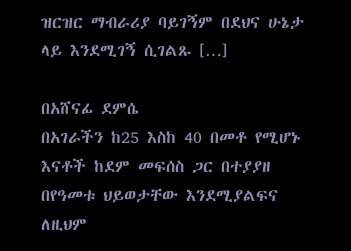ዝርዝር ማብራሪያ ባይገኝም በደህና ሁኔታ ላይ እንደሚገኝ ሲገልጹ […]

በአሸናፊ ደምሴ
በአገራችን ከ25 እስከ 40 በመቶ የሚሆኑ እናቶች ከደም መፍሰስ ጋር በተያያዘ በየዓመቱ ህይወታቸው እንደሚያልፍና ለዚህም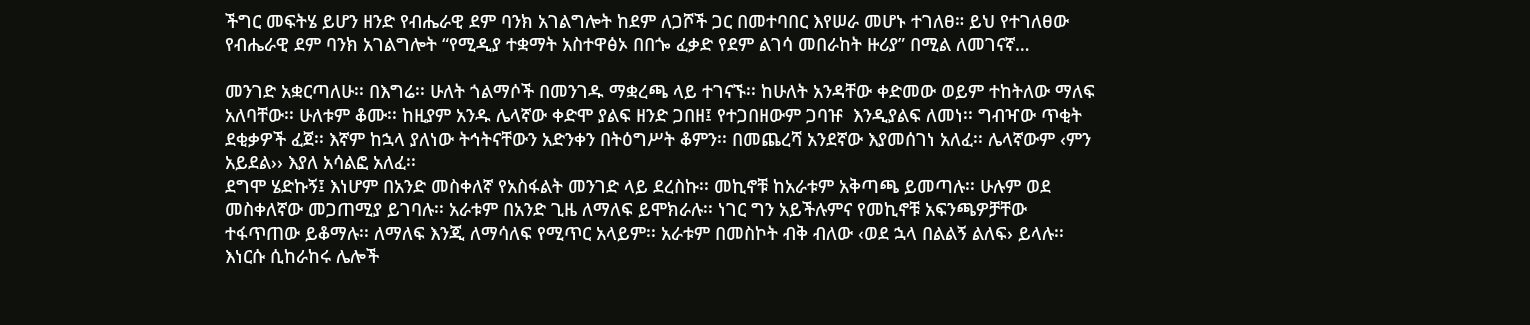ችግር መፍትሄ ይሆን ዘንድ የብሔራዊ ደም ባንክ አገልግሎት ከደም ለጋሾች ጋር በመተባበር እየሠራ መሆኑ ተገለፀ። ይህ የተገለፀው የብሔራዊ ደም ባንክ አገልግሎት “የሚዲያ ተቋማት አስተዋፅኦ በበጐ ፈቃድ የደም ልገሳ መበራከት ዙሪያ” በሚል ለመገናኛ…

መንገድ አቋርጣለሁ፡፡ በእግሬ፡፡ ሁለት ጎልማሶች በመንገዱ ማቋረጫ ላይ ተገናኙ፡፡ ከሁለት አንዳቸው ቀድመው ወይም ተከትለው ማለፍ አለባቸው፡፡ ሁለቱም ቆሙ፡፡ ከዚያም አንዱ ሌላኛው ቀድሞ ያልፍ ዘንድ ጋበዘ፤ የተጋበዘውም ጋባዡ  እንዲያልፍ ለመነ፡፡ ግብዣው ጥቂት ደቂቃዎች ፈጀ፡፡ እኛም ከኋላ ያለነው ትኅትናቸውን አድንቀን በትዕግሥት ቆምን፡፡ በመጨረሻ አንደኛው እያመሰገነ አለፈ፡፡ ሌላኛውም ‹ምን አይደል›› እያለ አሳልፎ አለፈ፡፡
ደግሞ ሄድኩኝ፤ እነሆም በአንድ መስቀለኛ የአስፋልት መንገድ ላይ ደረስኩ፡፡ መኪኖቹ ከአራቱም አቅጣጫ ይመጣሉ፡፡ ሁሉም ወደ መስቀለኛው መጋጠሚያ ይገባሉ፡፡ አራቱም በአንድ ጊዜ ለማለፍ ይሞክራሉ፡፡ ነገር ግን አይችሉምና የመኪኖቹ አፍንጫዎቻቸው ተፋጥጠው ይቆማሉ፡፡ ለማለፍ እንጂ ለማሳለፍ የሚጥር አላይም፡፡ አራቱም በመስኮት ብቅ ብለው ‹ወደ ኋላ በልልኝ ልለፍ› ይላሉ፡፡ እነርሱ ሲከራከሩ ሌሎች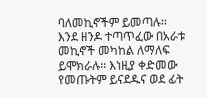ባለመኪኖችም ይመጣሉ፡፡ እንደ ዘንዶ ተጣጥፈው በአራቱ መኪኖች መካከል ለማለፍ ይሞክራሉ፡፡ እነዚያ ቀድመው የመጡትም ይናደዱና ወደ ፊት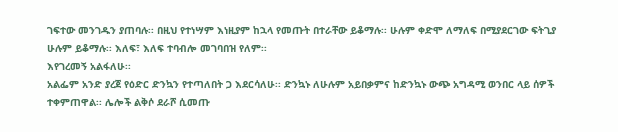ገፍተው መንገዱን ያጠባሉ፡፡ በዚህ የተነሣም እነዚያም ከኋላ የመጡት በተራቸው ይቆማሉ፡፡ ሁሉም ቀድሞ ለማለፍ በሚያደርገው ፍትጊያ ሁሉም ይቆማሉ፡፡ እለፍ፣ እለፍ ተባብሎ መገባበዝ የለም፡፡
እየገረመኝ አልፋለሁ፡፡
አልፌም አንድ ያረጀ የዕድር ድንኳን የተጣለበት ጋ እደርሳለሁ፡፡ ድንኳኑ ለሁሉም አይበቃምና ከድንኳኑ ውጭ አግዳሚ ወንበር ላይ ሰዎች ተቀምጠዋል፡፡ ሌሎች ልቅሶ ደራሾ ሲመጡ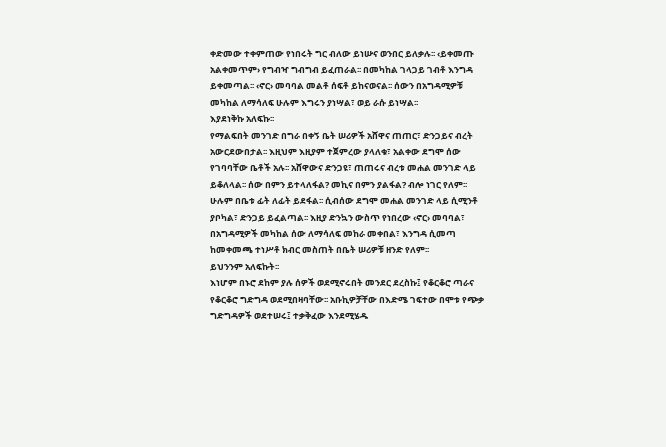ቀድመው ተቀምጠው የነበሩት ግር ብለው ይነሡና ወንበር ይለቃሉ፡፡ ‹ይቀመጡ አልቀመጥም› የግብዣ ግብግብ ይፈጠራል፡፡ በመካከል ገላጋይ ገብቶ እንግዳ ይቀመጣል፡፡ ‹ኖር› መባባል መልቶ ሰፍቶ ይከናወናል፡፡ ሰውን በአግዳሚዎቹ መካከል ለማሳለፍ ሁሉም እግሩን ያነሣል፣ ወይ ራሱ ይነሣል፡፡
እያደነቅኩ አለፍኩ፡፡
የማልፍበት መንገድ በግራ በቀኝ ቤት ሠሪዎች አሸዋና ጠጠር፣ ድንጋይና ብረት አውርደውበታል፡፡ እዚህም እዚያም ተጀምረው ያላለቁ፣ አልቀው ደግሞ ሰው የገባባቸው ቤቶች አሉ፡፡ አሸዋውና ድንጋዩ፣ ጠጠሩና ብረቱ መሐል መንገድ ላይ ይቆለላል፡፡ ሰው በምን ይተላለፋል? መኪና በምን ያልፋል? ብሎ ነገር የለም፡፡ ሁሉም በቤቱ ፊት ለፊት ይደፋል፡፡ ሲብሰው ደግሞ መሐል መንገድ ላይ ሲሚንቶ ያቦካል፣ ድንጋይ ይፈልጣል፡፡ እዚያ ድንኳን ውስጥ የነበረው ‹ኖር› መባባል፣ በአግዳሚዎች መካከል ሰው ለማሳለፍ መከራ መቀበል፣ እንግዳ ሲመጣ ከመቀመጫ ተነሥቶ ክብር መስጠት በቤት ሠሪዎቹ ዘንድ የለም፡፡
ይህንንም አለፍኩት፡፡
እነሆም በኑሮ ደከም ያሉ ሰዎች ወደሚኖሩበት መንደር ደረስኩ፤ የቆርቆሮ ጣራና የቆርቆሮ ግድግዳ ወደሚበዛባቸው፡፡ አቡኪዎቻቸው በእድሜ ገፍተው በሞቱ የጭቃ ግድግዳዎች ወደተሠሩ፤ ተቃቅፈው እንደሚሄዱ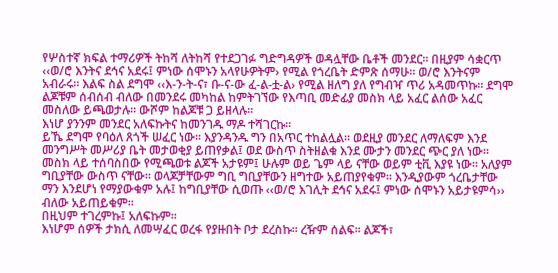የሦስተኛ ክፍል ተማሪዎች ትከሻ ለትከሻ የተደጋገፉ ግድግዳዎች ወዳሏቸው ቤቶች መንደር፡፡ በዚያም ሳቋርጥ ‹‹ወ/ሮ እንትና ደኅና አደሩ፤ ምነው ሰሞኑን አላየሁዎትም› የሚል የጎረቤት ድምጽ ሰማሁ፡፡ ወ/ሮ እንትናም አብራሩ፡፡ እልፍ ስል ደግሞ ‹‹እ-ን-ት-ና፣ ቡ-ና-ው ፈ-ል-ቷ-ል› የሚል ዘለግ ያለ የግብዣ ጥሪ አዳመጥኩ፡፡ ደግሞ ልጆቹም ሰብሰብ ብለው በመንደሩ መካከል ከምትገኘው የእጣቢ መድፊያ መስክ ላይ አፈር ልሰው አፈር መስለው ይጫወታሉ፡፡ ውሾም ከልጆቹ ጋ ይዘላሉ፡፡
እነሆ ያንንም መንደር አለፍኩትና ከመንገዱ ማዶ ተሻገርኩ፡፡
ይኼ ደግሞ የባዕለ ጸጎች ሠፈር ነው፡፡ እያንዳንዱ ግን በአጥር ተከልሏል፡፡ ወደዚያ መንደር ለማለፍም እንደ መንግሥት መሥሪያ ቤት መታወቂያ ይጠየቃል፤ ወደ ውስጥ ስትዘልቁ እንደ ሙታን መንደር ጭር ያለ ነው፡፡ መስክ ላይ ተሰባስበው የሚጫወቱ ልጆች አታዩም፤ ሁሉም ወይ ጌም ላይ ናቸው ወይም ቲቪ እያዩ ነው፡፡ አለያም ግቢያቸው ውስጥ ናቸው፡፡ ወላጆቻቸውም ግቢ ግቢያቸውን ዘግተው አይጠያየቁም፡፡ እንዲያውም ጎረቤታቸው ማን እንደሆነ የማያውቁም አሉ፤ ከግቢያቸው ሲወጡ ‹‹ወ/ሮ እገሊት ደኅና አደሩ፤ ምነው ሰሞኑን አይታዩምሳ›› ብለው አይጠይቁም፡፡
በዚህም ተገረምኩ፤ አለፍኩም፡፡
እነሆም ሰዎች ታክሲ ለመሣፈር ወረፋ የያዙበት ቦታ ደረስኩ፡፡ ረዥም ሰልፍ፡፡ ልጆች፣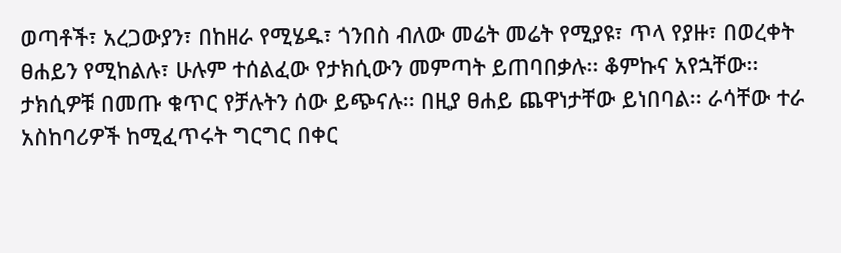ወጣቶች፣ አረጋውያን፣ በከዘራ የሚሄዱ፣ ጎንበስ ብለው መሬት መሬት የሚያዩ፣ ጥላ የያዙ፣ በወረቀት ፀሐይን የሚከልሉ፣ ሁሉም ተሰልፈው የታክሲውን መምጣት ይጠባበቃሉ፡፡ ቆምኩና አየኋቸው፡፡ ታክሲዎቹ በመጡ ቁጥር የቻሉትን ሰው ይጭናሉ፡፡ በዚያ ፀሐይ ጨዋነታቸው ይነበባል፡፡ ራሳቸው ተራ አስከባሪዎች ከሚፈጥሩት ግርግር በቀር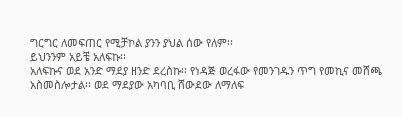ግርግር ለመፍጠር የሚቻኮል ያንን ያህል ሰው የለም፡፡
ይህንንም አይቼ አለፍኩ፡፡
አለፍኩና ወደ አንድ ማደያ ዘንድ ደረስኩ፡፡ የነዳጅ ወረፋው የመንገዱን ጥግ የመኪና መሸጫ አስመስሎታል፡፡ ወደ ማደያው አካባቢ ሸውደው ለማለፍ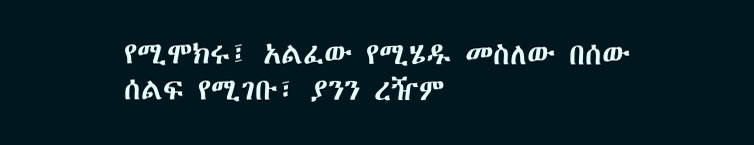የሚሞክሩ፤ አልፈው የሚሄዱ መስለው በሰው ሰልፍ የሚገቡ፣ ያንን ረዥም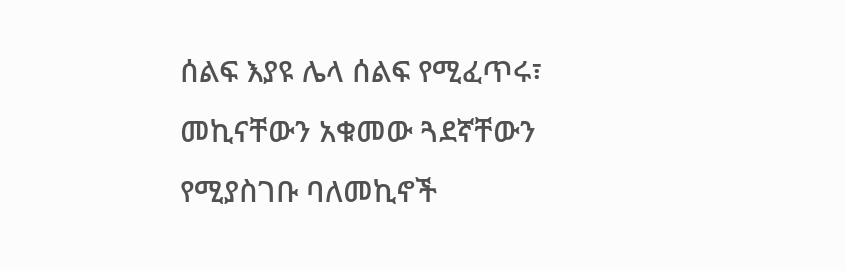ሰልፍ እያዩ ሌላ ሰልፍ የሚፈጥሩ፣ መኪናቸውን አቁመው ጓደኛቸውን የሚያስገቡ ባለመኪኖች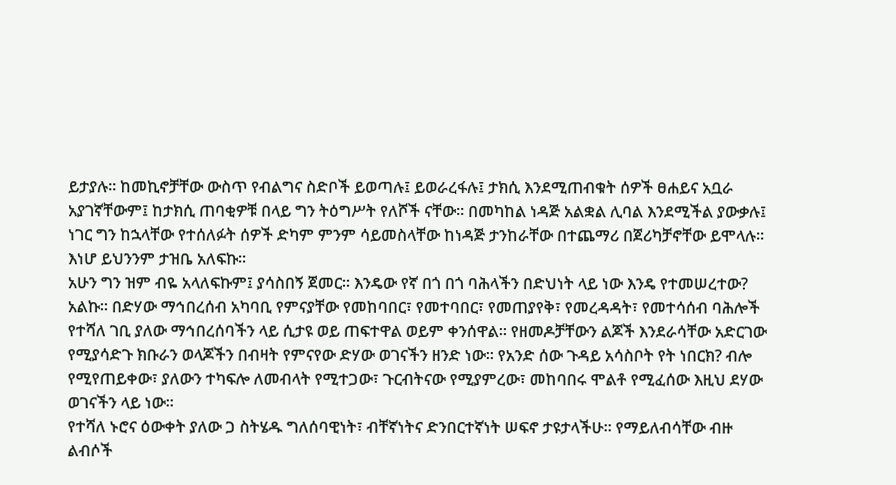ይታያሉ፡፡ ከመኪኖቻቸው ውስጥ የብልግና ስድቦች ይወጣሉ፤ ይወራረፋሉ፤ ታክሲ እንደሚጠብቁት ሰዎች ፀሐይና አቧራ አያገኛቸውም፤ ከታክሲ ጠባቂዎቹ በላይ ግን ትዕግሥት የለሾች ናቸው፡፡ በመካከል ነዳጅ አልቋል ሊባል እንደሚችል ያውቃሉ፤ ነገር ግን ከኋላቸው የተሰለፉት ሰዎች ድካም ምንም ሳይመስላቸው ከነዳጅ ታንከራቸው በተጨማሪ በጀሪካቻኖቸው ይሞላሉ፡፡
እነሆ ይህንንም ታዝቤ አለፍኩ፡፡
አሁን ግን ዝም ብዬ አላለፍኩም፤ ያሳስበኝ ጀመር፡፡ እንዴው የኛ በጎ በጎ ባሕላችን በድህነት ላይ ነው እንዴ የተመሠረተው? አልኩ፡፡ በድሃው ማኅበረሰብ አካባቢ የምናያቸው የመከባበር፣ የመተባበር፣ የመጠያየቅ፣ የመረዳዳት፣ የመተሳሰብ ባሕሎች የተሻለ ገቢ ያለው ማኅበረሰባችን ላይ ሲታዩ ወይ ጠፍተዋል ወይም ቀንሰዋል፡፡ የዘመዶቻቸውን ልጆች እንደራሳቸው አድርገው የሚያሳድጉ ክቡራን ወላጆችን በብዛት የምናየው ድሃው ወገናችን ዘንድ ነው፡፡ የአንድ ሰው ጉዳይ አሳስቦት የት ነበርክ? ብሎ የሚየጠይቀው፣ ያለውን ተካፍሎ ለመብላት የሚተጋው፣ ጉርብትናው የሚያምረው፣ መከባበሩ ሞልቶ የሚፈሰው እዚህ ደሃው ወገናችን ላይ ነው፡፡
የተሻለ ኑሮና ዕውቀት ያለው ጋ ስትሄዱ ግለሰባዊነት፣ ብቸኛነትና ድንበርተኛነት ሠፍኖ ታዩታላችሁ፡፡ የማይለብሳቸው ብዙ ልብሶች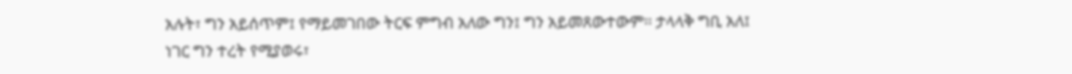አሉት፣ ግን አይሰጥም፤ የማይመገበው ትርፍ ምግብ አለው ግን፤ ግን አይመጸውተውም፡፡ ታላላቅ ግቢ አለ፤ ነገር ግን ተረት የሚያወሩ፣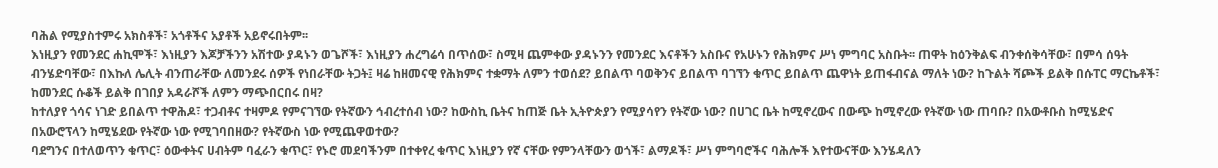ባሕል የሚያስተምሩ አክስቶች፣ አጎቶችና አያቶች አይኖሩበትም፡፡
እነዚያን የመንደር ሐኪሞች፣ እነዚያን እጆቻችንን አሽተው ያዳኑን ወጌሾች፣ እነዚያን ሐረግሬሳ በጥሰው፣ ስሚዛ ጨምቀው ያዳኑንን የመንደር እናቶችን አስቡና የአሁኑን የሕክምና ሥነ ምግባር አስቡት፡፡ ጠዋት ከዕንቅልፍ ብንቀሰቅሳቸው፣ በምሳ ሰዓት ብንሄድባቸው፣ በእኩለ ሌሊት ብንጠራቸው ለመንደሩ ሰዎች የነበራቸው ትጋት፤ ዛሬ ከዘመናዊ የሕክምና ተቋማት ለምን ተወሰደ? ይበልጥ ባወቅንና ይበልጥ ባገኘን ቁጥር ይበልጥ ጨዋነት ይጠፋብናል ማለት ነው? ከጉልት ሻጮች ይልቅ በሱፐር ማርኬቶች፣ ከመንደር ሱቆች ይልቅ በገበያ አዳራሾች ለምን ማጭበርበሩ በዛ?
ከተለያየ ጎሳና ነገድ ይበልጥ ተዋሕዶ፣ ተጋብቶና ተዛምዶ የምናገኘው የትኛውን ኅብረተሰብ ነው? ከውስኪ ቤትና ከጠጅ ቤት ኢትዮጵያን የሚያሳየን የትኛው ነው? በሀገር ቤት ከሚኖረውና በውጭ ከሚኖረው የትኛው ነው ጠባቡ? በአውቶቡስ ከሚሄድና በአውሮፕላን ከሚሄደው የትኛው ነው የሚገባበዘው? የትኛውስ ነው የሚጨዋወተው?
ባደግንና በተለወጥን ቁጥር፣ ዕውቀትና ሀብትም ባፈራን ቁጥር፣ የኑሮ መደባችንም በተቀየረ ቁጥር እነዚያን የኛ ናቸው የምንላቸውን ወጎች፣ ልማዶች፣ ሥነ ምግባሮችና ባሕሎች እየተውናቸው እንሄዳለን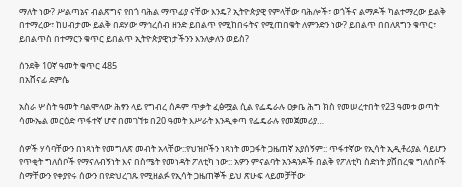ማለት ነው? ሥልጣኔና ብልጽግና የበጎ ባሕል ማጥፊያ ናቸው እንዴ? ኢትዮጵያዊ የምላቸው ባሕሎች፣ ወጎችና ልማዶች ካልተማረው ይልቅ በተማረው፣ ከሀብታሙ ይልቅ በደሃው ማኅረሰብ ዘንድ ይበልጥ የሚከበሩትና የሚጠበቁት ለምንድን ነው? ይበልጥ በበለጸግን ቁጥር፣ ይበልጥስ በተማርን ቁጥር ይበልጥ ኢትዮጵያዊነታችንን እንለቃለን ወይስ?

ሰንደቅ 10ኛ ዓመት ቁጥር 485
በአሸናፊ ደምሴ

አስራ ሦስት ዓመት ባልሞላው ሕፃን ላይ የግብረ ሰዶም ጥቃት ፈፅሟል ሲል የፌዴራሉ ዐቃቤ ሕግ ክስ የመሠረተበት የ23 ዓመቱ ወጣት ሳሙኤል መርዕድ ጥፋተኛ ሆኖ በመገኘቱ በ20 ዓመት እሥራት እንዲቀጣ የፌዴራሉ የመጀመሪያ…

ሰዎች ሃሳባቸውን በነጻነት የመግለጽ መብት አላቸው::የህዝቦችን ነጻነት መጋፋት ጋዜጠኛ አያሰኝም:: ጥፋተኛው የኢሳት ኢዲቶሪያል ሳይሆን የጥቂት ግለሰቦች የማናለብኝነት እና በስሜት የመነዳት ፖለቲካ ነው:: አዎን ምናልባት አንዳንዶች በልቅ የፖለቲካ ስድነት ያሸበረቁ ግለሰቦች ስማቸውን የቀያየሩ ሰውን በየድህረገጹ የሚዘልፉ የኢሳት ጋዜጠኞች ይህ ጽሁፍ ላይመቻቸው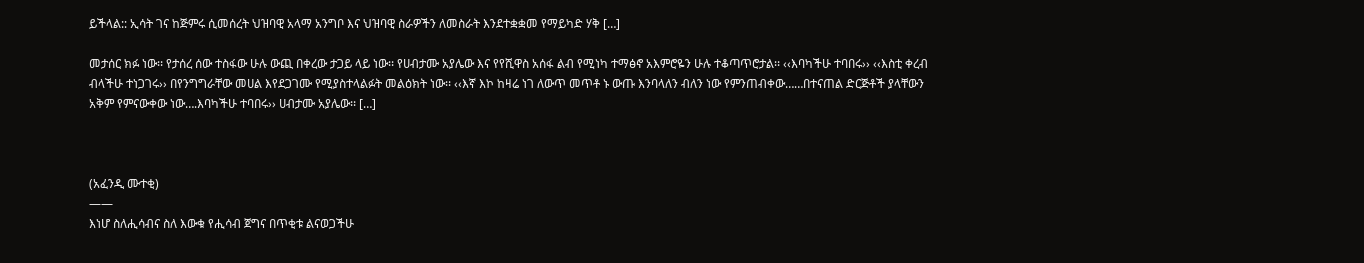ይችላል:: ኢሳት ገና ከጅምሩ ሲመሰረት ህዝባዊ አላማ አንግቦ እና ህዝባዊ ስራዎችን ለመስራት እንደተቋቋመ የማይካድ ሃቅ […]

መታሰር ክፉ ነው፡፡ የታሰረ ሰው ተስፋው ሁሉ ውጪ በቀረው ታጋይ ላይ ነው፡፡ የሀብታሙ አያሌው እና የየሺዋስ አሰፋ ልብ የሚነካ ተማፅኖ አእምሮዬን ሁሉ ተቆጣጥሮታል፡፡ ‹‹እባካችሁ ተባበሩ›› ‹‹እስቲ ቀረብ ብላችሁ ተነጋገሩ›› በየንግግራቸው መሀል እየደጋገሙ የሚያስተላልፉት መልዕክት ነው፡፡ ‹‹እኛ እኮ ከዛሬ ነገ ለውጥ መጥቶ ኑ ውጡ እንባላለን ብለን ነው የምንጠብቀው……በተናጠል ድርጅቶች ያላቸውን አቅም የምናውቀው ነው….እባካችሁ ተባበሩ›› ሀብታሙ አያሌው፡፡ […]



(አፈንዲ ሙተቂ)
——
እነሆ ስለሒሳብና ስለ እውቁ የሒሳብ ጀግና በጥቂቱ ልናወጋችሁ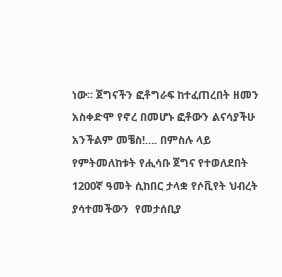ነው፡፡ ጀግናችን ፎቶግራፍ ከተፈጠረበት ዘመን አስቀድሞ የኖረ በመሆኑ ፎቶውን ልናሳያችሁ አንችልም መቼስ!…. በምስሉ ላይ የምትመለከቱት የሒሳቡ ጀግና የተወለደበት 1200ኛ ዓመት ሲከበር ታላቋ የሶቪየት ህብረት ያሳተመችውን  የመታሰቢያ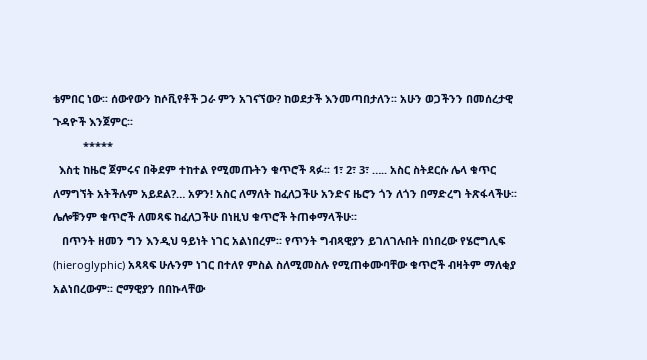ቴምበር ነው፡፡ ሰውየውን ከሶቪየቶች ጋራ ምን አገናኘው? ከወደታች እንመጣበታለን፡፡ አሁን ወጋችንን በመሰረታዊ ጉዳዮች እንጀምር፡፡
          *****
  እስቲ ከዜሮ ጀምሩና በቅደም ተከተል የሚመጡትን ቁጥሮች ጻፉ፡፡ 1፣ 2፣ 3፣ ….. አስር ስትደርሱ ሌላ ቁጥር ለማግኘት አትችሉም አይደል?… አዎን! አስር ለማለት ከፈለጋችሁ አንድና ዜሮን ጎን ለጎን በማድረግ ትጽፋላችሁ፡፡ ሌሎቹንም ቁጥሮች ለመጻፍ ከፈለጋችሁ በነዚህ ቁጥሮች ትጠቀማላችሁ፡፡
   በጥንት ዘመን ግን እንዲህ ዓይነት ነገር አልነበረም፡፡ የጥንት ግብጻዊያን ይገለገሉበት በነበረው የሄሮግሊፍ (hieroglyphic) አጻጻፍ ሁሉንም ነገር በተለየ ምስል ስለሚመስሉ የሚጠቀሙባቸው ቁጥሮች ብዛትም ማለቂያ አልነበረውም፡፡ ሮማዊያን በበኩላቸው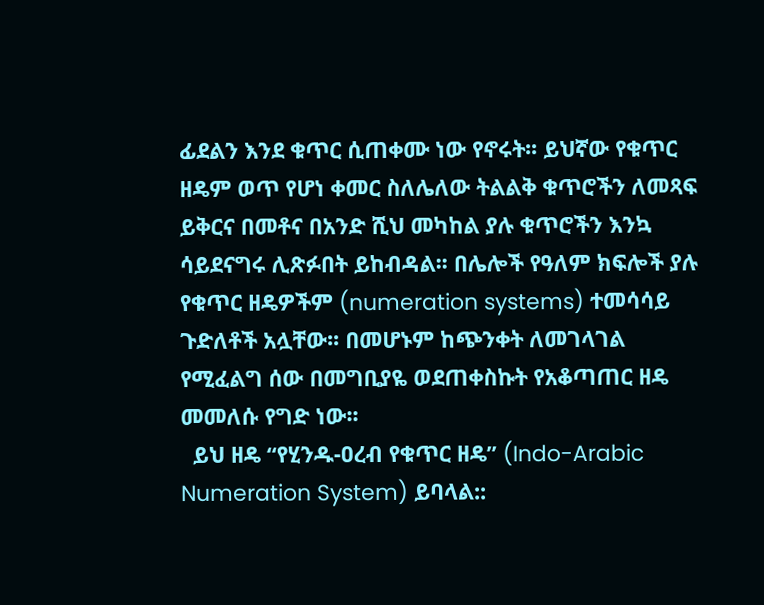ፊደልን እንደ ቁጥር ሲጠቀሙ ነው የኖሩት፡፡ ይህኛው የቁጥር ዘዴም ወጥ የሆነ ቀመር ስለሌለው ትልልቅ ቁጥሮችን ለመጻፍ ይቅርና በመቶና በአንድ ሺህ መካከል ያሉ ቁጥሮችን እንኳ ሳይደናግሩ ሊጽፉበት ይከብዳል፡፡ በሌሎች የዓለም ክፍሎች ያሉ የቁጥር ዘዴዎችም (numeration systems) ተመሳሳይ ጉድለቶች አሏቸው፡፡ በመሆኑም ከጭንቀት ለመገላገል የሚፈልግ ሰው በመግቢያዬ ወደጠቀስኩት የአቆጣጠር ዘዴ መመለሱ የግድ ነው፡፡
  ይህ ዘዴ “የሂንዱ-ዐረብ የቁጥር ዘዴ” (Indo-Arabic Numeration System) ይባላል::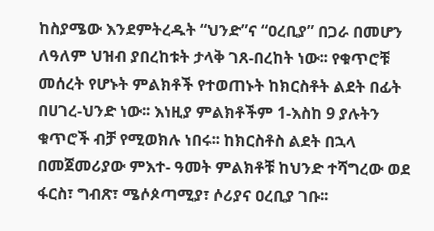ከስያሜው እንደምትረዱት “ህንድ”ና “ዐረቢያ” በጋራ በመሆን ለዓለም ህዝብ ያበረከቱት ታላቅ ገጸ-በረከት ነው፡፡ የቁጥሮቹ መሰረት የሆኑት ምልክቶች የተወጠኑት ከክርስቶት ልደት በፊት በሀገረ-ህንድ ነው፡፡ እነዚያ ምልክቶችም 1-እስከ 9 ያሉትን ቁጥሮች ብቻ የሚወክሉ ነበሩ፡፡ ከክርስቶስ ልደት በኋላ በመጀመሪያው ምእተ- ዓመት ምልክቶቹ ከህንድ ተሻግረው ወደ ፋርስ፣ ግብጽ፣ ሜሶጶጣሚያ፣ ሶሪያና ዐረቢያ ገቡ፡፡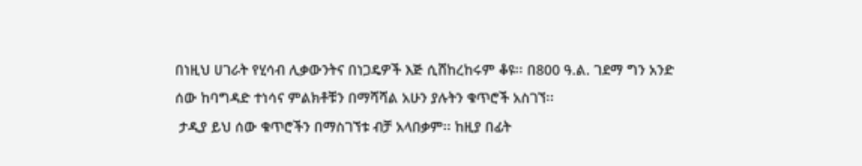በነዚህ ሀገራት የሂሳብ ሊቃውንትና በነጋዴዎች እጅ ሲሸከረከሩም ቆዩ፡፡ በ800 ዓ.ል. ገደማ ግን አንድ ሰው ከባግዳድ ተነሳና ምልክቶቹን በማሻሻል አሁን ያሉትን ቁጥሮች አስገኘ፡፡
 ታዲያ ይህ ሰው ቁጥሮችን በማስገኘቱ ብቻ አላበቃም፡፡ ከዚያ በፊት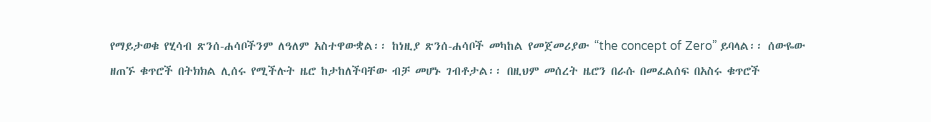የማይታወቁ የሂሳብ ጽንሰ-ሐሳቦችንም ለዓለም አስተዋውቋል፡፡ ከነዚያ ጽንሰ-ሐሳቦች መካከል የመጀመሪያው “the concept of Zero” ይባላል፡፡ ሰውዬው ዘጠኙ ቁጥሮች በትክክል ሊሰሩ የሚችሉት ዜሮ ከታከለችባቸው ብቻ መሆኑ ገብቶታል፡፡ በዚህም መሰረት ዜሮን በራሱ በመፈልሰፍ በአስሩ ቁጥሮች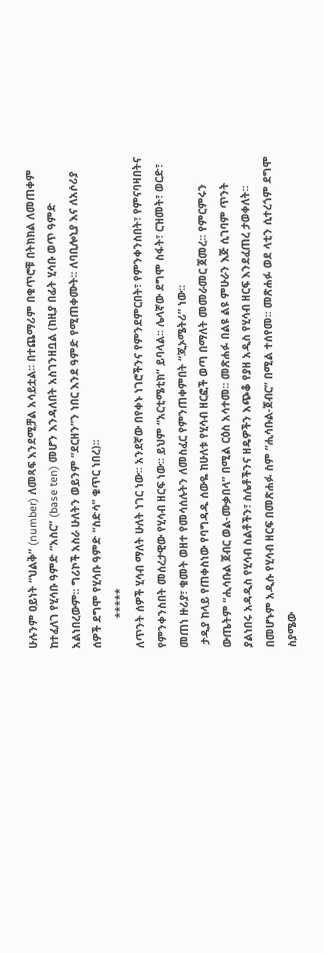ሁሉንም ዐይነት “ህልቅ” (number) ለመጻፍ እንደሚቻል አሳይቷል፡፡ በተጨማሪም በቁጥሮቹ በትክክል ለመጠቀም ከተፈለገ የሂሳቡ ዓምድ “አስር” (base ten) መሆን እንዳለበት አስገንዘቧል (ከዚያ በፊት ሂሳቡ ወጥ ዓምድ አልነበረውም፡፡ ግሪኮች አስራ ሁለትን ወይንም “ደርዘን”ን ነበር እንደ ዓምድ የሚጠቀሙት፡፡ ለባቢሎኒያ እና ለአሶሪያ ሰዎች ደግሞ የሂሳቡ ዓምድ “ስድሳ” ቁጥር ነበረ)፡፡
          *****
ለጥንት ሰዎች ሂሳብ ማለት ሁለት ነገር ነው፡፡ አንደኛው በየቀኑ ነገሮችንና የምንደምርበት፣ የምንቀንስበት፣ የምናባዛበትና የምንቀንስበት መሰረታዊው የሂሳብ ዘርፍ ነው፡፡ ይህም “አርቲሜቲክ” ይባላል፡፡ ሌላኛው ደግሞ ስፋት፣ ርዝመት፣ ወርድ፣ መጠነ ዙሪያ፣ ቁመት ወዘተ የመሳሰሉትን ለመስፈር የምንጠቀምበት “ጂኦሜትሪ” ነው፡፡
 ታዲያ ከላይ የጠቀስነው የባግዳዱ ሰውዬ ከሁለቱ የሂሳብ ዘርፎች ወጣ በማለት መመራመር ጀመረ፡፡ የምርምሩን ውጤትም “ሒሳቡል ጀብር ወል-ሙቃበላ” በሚል ርዕስ አሳተመ፡፡ መጽሐፉ በልዩ ልዩ ምሁራን እጅ ሲገባም ጥንት  ያልነበሩ አዳዲስ የሂሳብ ስልቶችን፣ ስሌቶችንና ዘዴዎችን አጭቆ የያዘ አዲስ የሂሳብ ዘርፍ እንደፈጠረ ታወቀለት፡፡ በመሆኑም አዲሱ የሂሳብ ዘርፍ በመጽሐፉ ስም “ሒሳቡል-ጀብር” በሚል ተሰየመ፡፡ መጽሐፉ ወደ ላቲን ሲተረጎም ደግሞ ስያሜው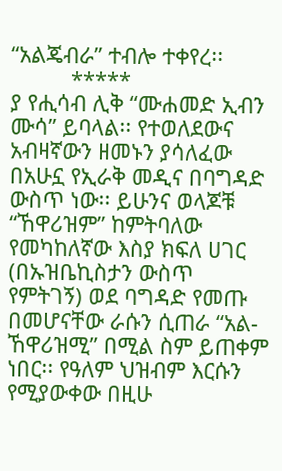“አልጄብራ” ተብሎ ተቀየረ፡፡
          *****
ያ የሒሳብ ሊቅ “ሙሐመድ ኢብን ሙሳ” ይባላል፡፡ የተወለደውና አብዛኛውን ዘመኑን ያሳለፈው በአሁኗ የኢራቅ መዲና በባግዳድ ውስጥ ነው፡፡ ይሁንና ወላጆቹ “ኸዋሪዝም” ከምትባለው የመካከለኛው እስያ ክፍለ ሀገር (በኡዝቤኪስታን ውስጥ የምትገኝ) ወደ ባግዳድ የመጡ በመሆናቸው ራሱን ሲጠራ “አል-ኸዋሪዝሚ” በሚል ስም ይጠቀም ነበር፡፡ የዓለም ህዝብም እርሱን የሚያውቀው በዚሁ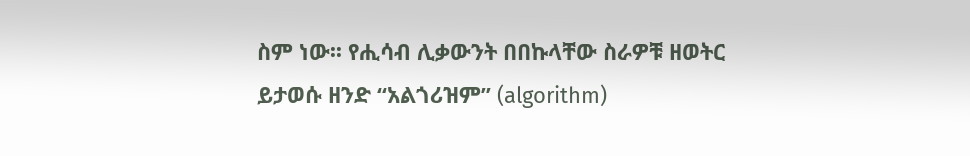ስም ነው፡፡ የሒሳብ ሊቃውንት በበኩላቸው ስራዎቹ ዘወትር ይታወሱ ዘንድ “አልጎሪዝም” (algorithm)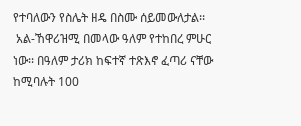የተባለውን የስሌት ዘዴ በስሙ ሰይመውለታል፡፡
 አል-ኸዋሪዝሚ በመላው ዓለም የተከበረ ምሁር ነው፡፡ በዓለም ታሪክ ከፍተኛ ተጽእኖ ፈጣሪ ናቸው ከሚባሉት 100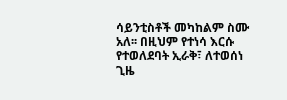ሳይንቲስቶች መካከልም ስሙ አለ፡፡ በዚህም የተነሳ እርሱ የተወለደባት ኢራቅ፣ ለተወሰነ ጊዜ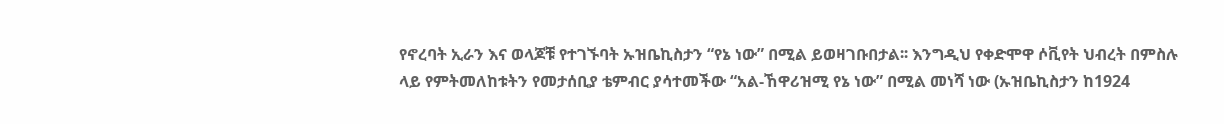የኖረባት ኢራን እና ወላጆቹ የተገኙባት ኡዝቤኪስታን “የኔ ነው” በሚል ይወዛገቡበታል፡፡ እንግዲህ የቀድሞዋ ሶቪየት ህብረት በምስሉ ላይ የምትመለከቱትን የመታሰቢያ ቴምብር ያሳተመችው “አል-ኸዋሪዝሚ የኔ ነው” በሚል መነሻ ነው (ኡዝቤኪስታን ከ1924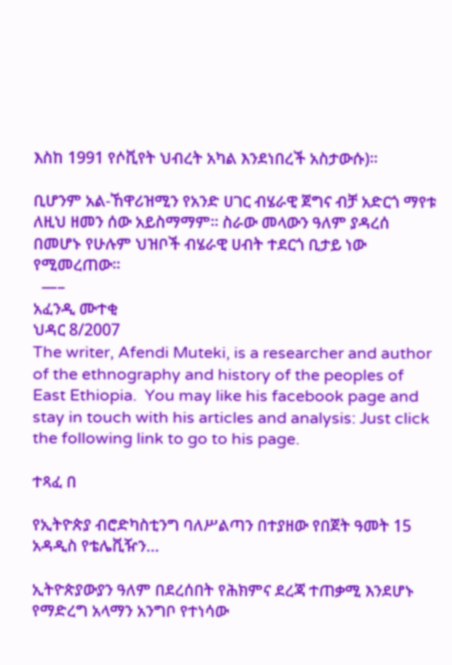እስከ 1991 የሶቪየት ህብረት አካል እንደነበረች አስታውሱ)፡፡

ቢሆንም አል-ኸዋሪዝሚን የአንድ ሀገር ብሄራዊ ጀግና ብቻ አድርጎ ማየቱ ለዚህ ዘመን ሰው አይስማማም፡፡ ስራው መላውን ዓለም ያዳረሰ በመሆኑ የሁሉም ህዝቦች ብሄራዊ ሀብት ተደርጎ ቢታይ ነው የሚመረጠው፡፡
  —–
አፈንዲ ሙተቂ
ህዳር 8/2007
The writer, Afendi Muteki, is a researcher and author of the ethnography and history of the peoples of East Ethiopia.  You may like his facebook page and stay in touch with his articles and analysis: Just click the following link to go to his page.

ተጻፈ በ

የኢትዮጵያ ብሮድካስቲንግ ባለሥልጣን በተያዘው የበጀት ዓመት 15 አዳዲስ የቴሌቪዥን…

ኢትዮጵያውያን ዓለም በደረሰበት የሕክምና ደረጃ ተጠቃሚ እንደሆኑ የማድረግ አላማን አንግቦ የተነሳው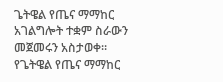ጌትዌል የጤና ማማከር አገልግሎት ተቋም ስራውን መጀመሩን አስታወቀ። የጌትዌል የጤና ማማከር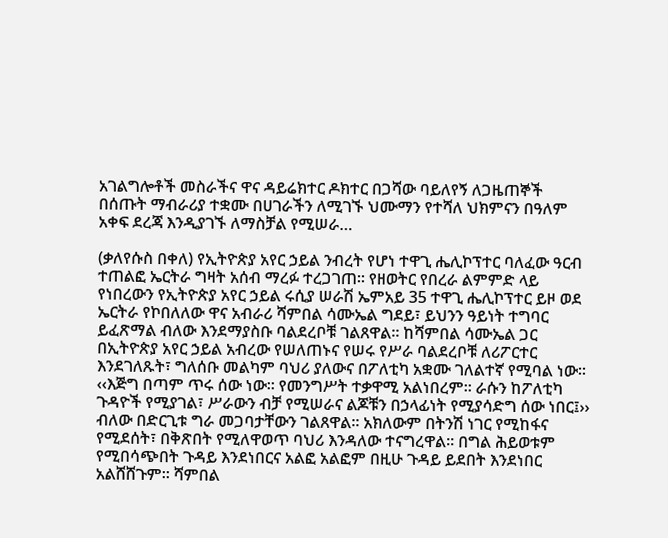አገልግሎቶች መስራችና ዋና ዳይሬክተር ዶክተር በጋሻው ባይለየኝ ለጋዜጠኞች በሰጡት ማብራሪያ ተቋሙ በሀገራችን ለሚገኙ ህሙማን የተሻለ ህክምናን በዓለም አቀፍ ደረጃ እንዲያገኙ ለማስቻል የሚሠራ…

(ቃለየሱስ በቀለ) የኢትዮጵያ አየር ኃይል ንብረት የሆነ ተዋጊ ሔሊኮፕተር ባለፈው ዓርብ ተጠልፎ ኤርትራ ግዛት አሰብ ማረፉ ተረጋገጠ፡፡ የዘወትር የበረራ ልምምድ ላይ የነበረውን የኢትዮጵያ አየር ኃይል ሩሲያ ሠራሽ ኤምአይ 35 ተዋጊ ሔሊኮፕተር ይዞ ወደ ኤርትራ የኮበለለው ዋና አብራሪ ሻምበል ሳሙኤል ግደይ፣ ይህንን ዓይነት ተግባር ይፈጽማል ብለው እንደማያስቡ ባልደረቦቹ ገልጸዋል፡፡ ከሻምበል ሳሙኤል ጋር በኢትዮጵያ አየር ኃይል አብረው የሠለጠኑና የሠሩ የሥራ ባልደረቦቹ ለሪፖርተር እንደገለጹት፣ ግለሰቡ መልካም ባህሪ ያለውና በፖለቲካ አቋሙ ገለልተኛ የሚባል ነው፡፡ ‹‹እጅግ በጣም ጥሩ ሰው ነው፡፡ የመንግሥት ተቃዋሚ አልነበረም፡፡ ራሱን ከፖለቲካ ጉዳዮች የሚያገል፣ ሥራውን ብቻ የሚሠራና ልጆቹን በኃላፊነት የሚያሳድግ ሰው ነበር፤›› ብለው በድርጊቱ ግራ መጋባታቸውን ገልጸዋል፡፡ አክለውም በትንሽ ነገር የሚከፋና የሚደሰት፣ በቅጽበት የሚለዋወጥ ባህሪ እንዳለው ተናግረዋል፡፡ በግል ሕይወቱም የሚበሳጭበት ጉዳይ እንደነበርና አልፎ አልፎም በዚሁ ጉዳይ ይደበት እንደነበር አልሸሸጉም፡፡ ሻምበል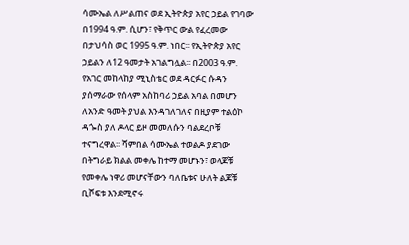ሳሙኤል ለሥልጠና ወደ ኢትዮጵያ አየር ኃይል የገባው በ1994 ዓ.ም. ሲሆን፣ የቅጥር ውል የፈረመው በታህሳስ ወር 1995 ዓ.ም. ነበር፡፡ የኢትዮጵያ አየር ኃይልን ለ12 ዓመታት አገልግሏል፡፡ በ2003 ዓ.ም. የአገር መከላከያ ሚኒስቴር ወደ ዳርፉር ሱዳን ያሰማራው የሰላም አስከባሪ ኃይል አባል በመሆን ለአንድ ዓመት ያህል እንዳገለገለና በዚያም ተልዕኮ ዳጐስ ያለ ዶላር ይዞ መመለሱን ባልደረቦቹ ተናግረዋል፡፡ ሻምበል ሳሙኤል ተወልዶ ያደገው በትግራይ ክልል መቀሌ ከተማ መሆኑን፣ ወላጆቹ የመቀሌ ነዋሪ መሆናቸውን ባለቤቱና ሁለት ልጆቹ ቢሾፍቱ እንደሚኖሩ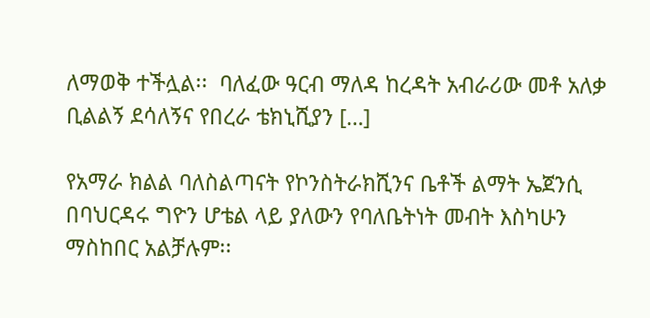ለማወቅ ተችሏል፡፡  ባለፈው ዓርብ ማለዳ ከረዳት አብራሪው መቶ አለቃ ቢልልኝ ደሳለኝና የበረራ ቴክኒሺያን […]

የአማራ ክልል ባለስልጣናት የኮንስትራክሺንና ቤቶች ልማት ኤጀንሲ በባህርዳሩ ግዮን ሆቴል ላይ ያለውን የባለቤትነት መብት እስካሁን ማስከበር አልቻሉም፡፡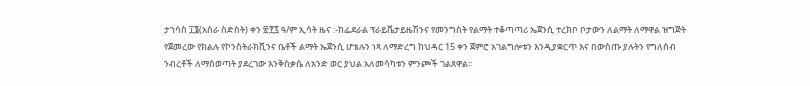ታኀሳስ ፲፮(አስራ ስድስት) ቀን ፳፻፯ ዓ/ም ኢሳት ዜና :-ከፌደራል ፕራይቬታይዜሽንና የመንግስት የልማት ተቆጣጣሪ ኤጀንሲ ተረክቦ ቦታውን ለልማት ለማዋል ዝግጅት የጀመረው የክልሉ የኮንስትራክሺንና ቤቶች ልማት ኤጀንሲ ሆቴሉን ነጻ ለማድረግ ከህዳር 15 ቀን ጀምሮ አገልግሎቱን እንዲያቋርጥ እና በውስጡ ያሉትን የግለሰብ ንብረቶች ለማስወጣት ያደረገው እንቅስቃሴ ለአንድ ወር ያህል አለመሳካቱን ምንጮች ገልጸዋል፡፡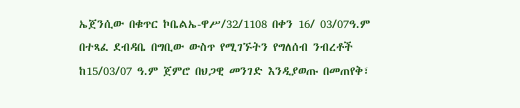ኤጀንሲው በቁጥር ኮቤልኤ-ዋሥ/32/1108 በቀን 16/ 03/07ዓ.ም በተጻፈ ደብዳቤ በግቢው ውስጥ የሚገኙትን የግለሰብ ንብረቶች ከ15/03/07 ዓ.ም ጀምሮ በህጋዊ መንገድ እንዲያወጡ በመጠየቅ፣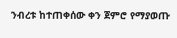ንብረቱ ከተጠቀሰው ቀን ጀምሮ የማያወጡ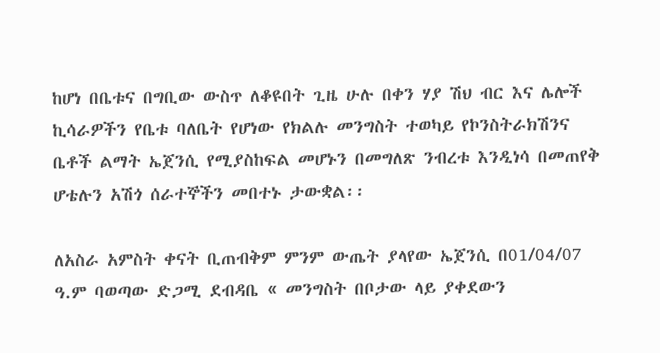ከሆነ በቤቱና በግቢው ውስጥ ለቆዩበት ጊዜ ሁሉ በቀን ሃያ ሽህ ብር እና ሌሎች ኪሳራዎችን የቤቱ ባለቤት የሆነው የክልሉ መንግስት ተወካይ የኮንስትራክሽንና ቤቶች ልማት ኤጀንሲ የሚያስከፍል መሆኑን በመግለጽ ንብረቱ እንዲነሳ በመጠየቅ ሆቴሉን አሽጎ ሰራተኞችን መበተኑ ታውቋል፡፡

ለአስራ አምስት ቀናት ቢጠብቅም ምንም ውጤት ያላየው ኤጀንሲ በ01/04/07 ዓ.ም ባወጣው ድጋሚ ደብዳቤ « መንግስት በቦታው ላይ ያቀደውን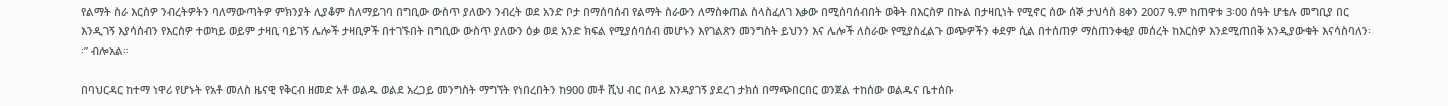የልማት ስራ እርስዎ ንብረትዎትን ባለማውጣትዎ ምክንያት ሊያቆም ስለማይገባ በግቢው ውስጥ ያለውን ንብረት ወደ አንድ ቦታ በማሰባሰብ የልማት ስራውን ለማስቀጠል ስላስፈለገ እቃው በሚሰባሰብበት ወቅት በእርስዎ በኩል በታዛቢነት የሚኖር ሰው ሰኞ ታህሳስ 8ቀን 2007 ዓ.ም ከጠዋቱ 3፡00 ሰዓት ሆቴሉ መግቢያ በር እንዲገኝ እያሳሰብን የእርስዎ ተወካይ ወይም ታዛቢ ባይገኝ ሌሎች ታዛቢዎች በተገኙበት በግቢው ውስጥ ያለውን ዕቃ ወደ አንድ ክፍል የሚያሰባሰብ መሆኑን እየገልጽን መንግስት ይህንን እና ሌሎች ለስራው የሚያስፈልጉ ወጭዎችን ቀደም ሲል በተሰጠዎ ማስጠንቀቂያ መሰረት ከእርስዎ እንደሚጠበቅ አንዲያውቁት እናሳስባለን፡፡” ብሎአል።

በባህርዳር ከተማ ነዋሪ የሆኑት የአቶ መለስ ዜናዊ የቅርብ ዘመድ አቶ ወልዱ ወልደ አረጋይ መንግስት ማግኘት የነበረበትን ከ900 መቶ ሺህ ብር በላይ እንዳያገኝ ያደረገ ታክሰ በማጭበርበር ወንጀል ተከሰው ወልዱና ቤተሰቡ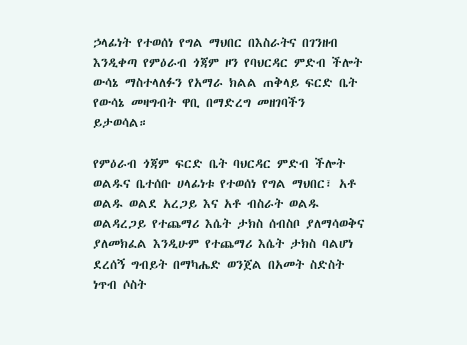ኃላፊነት የተወሰነ የግል ማህበር በእስራትና በገንዘብ እንዲቀጣ የምዕራብ ጎጃም ዞን የባህርዳር ምድብ ችሎት ውሳኔ ማስተላለፉን የአማራ ክልል ጠቅላይ ፍርድ ቤት የውሳኔ መዛግብት ዋቢ በማድረግ መዘገባችን ይታወሳል።

የምዕራብ ጎጃም ፍርድ ቤት ባህርዳር ምድብ ችሎት ወልዱና ቤተሰቡ ሀላፊነቱ የተወሰነ የግል ማህበር፣ አቶ ወልዱ ወልደ አረጋይ እና አቶ ብስራት ወልዱ ወልዳረጋይ የተጨማሪ እሴት ታክስ ሰብስቦ ያለማሳወቅና ያለመክፈል እንዲሁም የተጨማሪ እሴት ታክስ ባልሆነ ደረሰኝ ግብይት በማካሔድ ወንጀል በአመት ስድስት ነጥብ ሶስት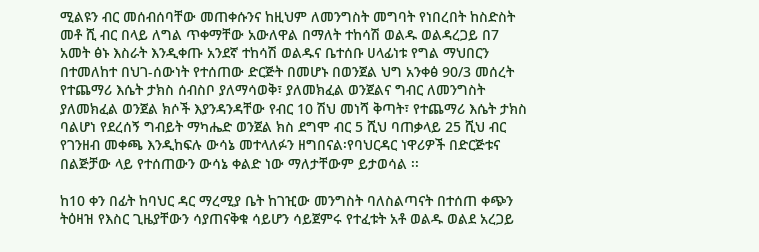ሚልዩን ብር መሰብሰባቸው መጠቀሱንና ከዚህም ለመንግስት መግባት የነበረበት ከስድስት መቶ ሺ ብር በላይ ለግል ጥቀማቸው አውለዋል በማለት ተከሳሽ ወልዱ ወልዳረጋይ በ7 አመት ፅኑ እስራት እንዲቀጡ አንደኛ ተከሳሽ ወልዱና ቤተሰቡ ሀላፊነቱ የግል ማህበርን በተመለከተ በህገ-ሰውነት የተሰጠው ድርጅት በመሆኑ በወንጀል ህግ አንቀፅ 90/3 መሰረት የተጨማሪ እሴት ታክስ ሰብስቦ ያለማሳወቅ፣ ያለመክፈል ወንጀልና ግብር ለመንግስት ያለመክፈል ወንጀል ክሶች እያንዳንዳቸው የብር 10 ሽህ መነሻ ቅጣት፣ የተጨማሪ እሴት ታክስ ባልሆነ የደረሰኝ ግብይት ማካሔድ ወንጀል ክስ ደግሞ ብር 5 ሺህ ባጠቃላይ 25 ሺህ ብር የገንዘብ መቀጫ እንዲከፍሉ ውሳኔ መተላለፉን ዘግበናል፡የባህርዳር ነዋሪዎች በድርጅቱና በልጅቻው ላይ የተሰጠውን ውሳኔ ቀልድ ነው ማለታቸውም ይታወሳል ፡፡

ከ10 ቀን በፊት ከባህር ዳር ማረሚያ ቤት ከገዢው መንግስት ባለስልጣናት በተሰጠ ቀጭን ትዕዛዝ የእስር ጊዜያቸውን ሳያጠናቅቁ ሳይሆን ሳይጀምሩ የተፈቱት አቶ ወልዱ ወልደ አረጋይ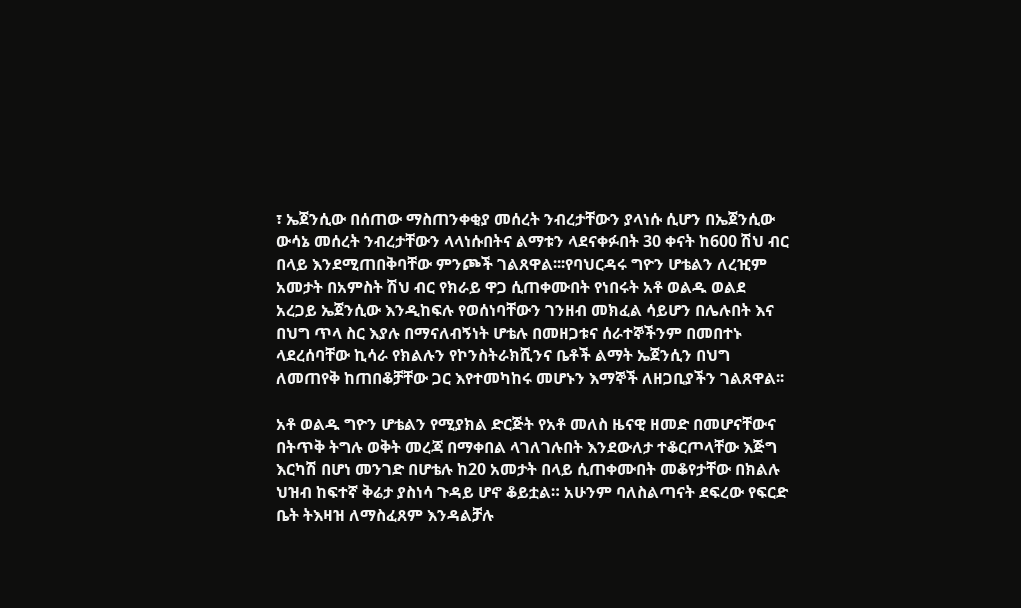፣ ኤጀንሲው በሰጠው ማስጠንቀቂያ መሰረት ንብረታቸውን ያላነሱ ሲሆን በኤጀንሲው ውሳኔ መሰረት ንብረታቸውን ላላነሱበትና ልማቱን ላደናቀፉበት 30 ቀናት ከ600 ሽህ ብር በላይ እንደሚጠበቅባቸው ምንጮች ገልጸዋል፡፡፡የባህርዳሩ ግዮን ሆቴልን ለረዢም አመታት በአምስት ሽህ ብር የክራይ ዋጋ ሲጠቀሙበት የነበሩት አቶ ወልዱ ወልደ አረጋይ ኤጀንሲው እንዲከፍሉ የወሰነባቸውን ገንዘብ መክፈል ሳይሆን በሌሉበት እና በህግ ጥላ ስር እያሉ በማናለብኝነት ሆቴሉ በመዘጋቱና ሰራተኞችንም በመበተኑ ላደረሰባቸው ኪሳራ የክልሉን የኮንስትራክሺንና ቤቶች ልማት ኤጀንሲን በህግ ለመጠየቅ ከጠበቆቻቸው ጋር እየተመካከሩ መሆኑን እማኞች ለዘጋቢያችን ገልጸዋል፡፡

አቶ ወልዱ ግዮን ሆቴልን የሚያክል ድርጅት የአቶ መለስ ዜናዊ ዘመድ በመሆናቸውና በትጥቅ ትግሉ ወቅት መረጃ በማቀበል ላገለገሉበት እንደውለታ ተቆርጦላቸው እጅግ እርካሽ በሆነ መንገድ በሆቴሉ ከ20 አመታት በላይ ሲጠቀሙበት መቆየታቸው በክልሉ ህዝብ ከፍተኛ ቅሬታ ያስነሳ ጉዳይ ሆኖ ቆይቷል። አሁንም ባለስልጣናት ደፍረው የፍርድ ቤት ትእዛዝ ለማስፈጸም እንዳልቻሉ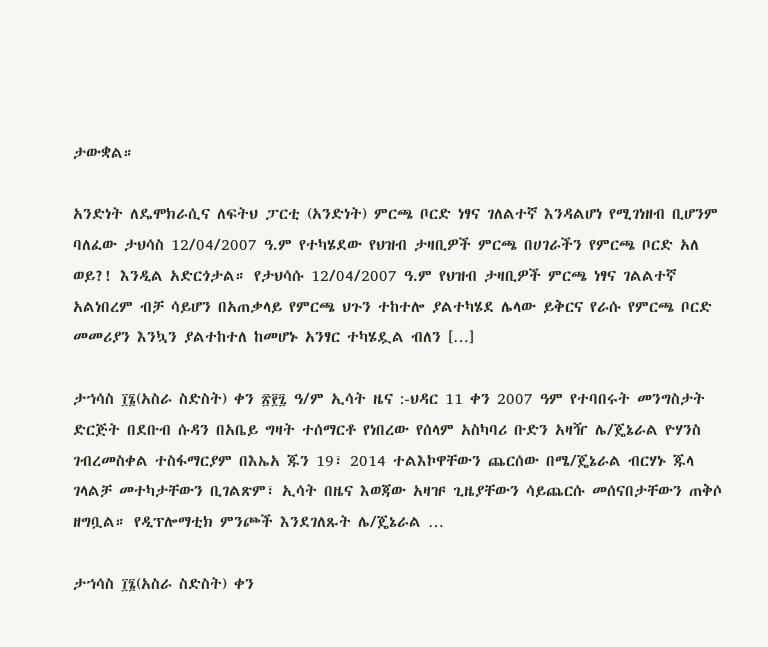ታውቋል።

አንድነት ለዴሞክራሲና ለፍትህ ፓርቲ (አንድነት) ምርጫ ቦርድ ነፃና ገለልተኛ እንዳልሆነ የሚገነዘብ ቢሆንም ባለፈው ታህሳስ 12/04/2007 ዓ.ም የተካሄደው የህዝብ ታዛቢዎች ምርጫ በሀገራችን የምርጫ ቦርድ አለ ወይ?! እንዲል አድርጎታል። የታህሳሱ 12/04/2007 ዓ.ም የህዝብ ታዛቢዎች ምርጫ ነፃና ገልልተኛ አልነበረም ብቻ ሳይሆን በአጠቃላይ የምርጫ ህጉን ተከተሎ ያልተካሄደ ሌላው ይቅርና የራሱ የምርጫ ቦርድ መመሪያን እንኳን ያልተከተለ ከመሆኑ አንፃር ተካሄዷል ብለን […]

ታኀሳስ ፲፮(አስራ ስድስት) ቀን ፳፻፯ ዓ/ም ኢሳት ዜና :-ህዳር 11 ቀን 2007 ዓም የተባበሩት መንግስታት ድርጅት በደቡብ ሱዳን በአቤይ ግዛት ተሰማርቶ የነበረው የሰላም አስካባሪ ቡድን አዛዥ ሌ/ጄኔራል ዮሃንስ ገብረመስቀል ተስፋማርያም በእኤአ ጁን 19፣ 2014 ተልእኮዋቸውን ጨርሰው በሜ/ጄኔራል ብርሃኑ ጁላ ገላልቻ መተካታቸውን ቢገልጽም፣ ኢሳት በዜና እወጃው አዛዡ ጊዜያቸውን ሳይጨርሱ መሰናበታቸውን ጠቅሶ ዘግቧል። የዲፕሎማቲክ ምንጮች እንደገለጹት ሌ/ጄኔራል …

ታኀሳስ ፲፮(አስራ ስድስት) ቀን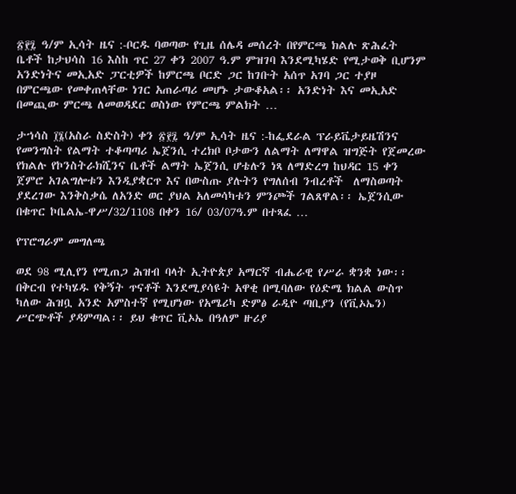፳፻፯ ዓ/ም ኢሳት ዜና :-ቦርዱ ባወጣው የጊዜ ሰሌዳ መሰረት በየምርጫ ክልሉ ጽሕፈት ቤቶች ከታህሳስ 16 እስከ ጥር 27 ቀን 2007 ዓ.ም ምዝገባ እንደሚካሄድ የሚታወቅ ቢሆንም አንድነትና መኢአድ ፓርቲዎች ከምርጫ ቦርድ ጋር ከገቡት አሰጥ አገባ ጋር ተያዞ በምርጫው የመቀጠላቸው ነገር አጠራጣሪ መሆኑ ታውቆአል፡፡ አንድነት እና መኢአድ በመጪው ምርጫ ለመወዳደር ወስነው የምርጫ ምልክት …

ታኀሳስ ፲፮(አስራ ስድስት) ቀን ፳፻፯ ዓ/ም ኢሳት ዜና :-ከፌደራል ፕራይቬታይዜሽንና የመንግስት የልማት ተቆጣጣሪ ኤጀንሲ ተረክቦ ቦታውን ለልማት ለማዋል ዝግጅት የጀመረው የክልሉ የኮንስትራክሺንና ቤቶች ልማት ኤጀንሲ ሆቴሉን ነጻ ለማድረግ ከህዳር 15 ቀን ጀምሮ አገልግሎቱን እንዲያቋርጥ እና በውስጡ ያሉትን የግለሰብ ንብረቶች  ለማስወጣት ያደረገው እንቅስቃሴ ለአንድ ወር ያህል አለመሳካቱን ምንጮች ገልጸዋል፡፡ ኤጀንሲው በቁጥር ኮቤልኤ-ዋሥ/32/1108 በቀን 16/ 03/07ዓ.ም በተጻፈ …

የፕሮግራም መግለጫ

ወደ 98 ሚሊየን የሚጠጋ ሕዝብ ባላት ኢትዮጵያ አማርኛ ብሔራዊ የሥራ ቋንቋ ነው፡፡ በቅርብ የተካሄዱ የቅኝት ጥናቶች እንደሚያሳዩት አዋቂ በሚባለው የዕድሜ ክልል ውስጥ ካለው ሕዝቧ አንድ አምስተኛ የሚሆነው የአሜሪካ ድምፅ ራዲዮ ጣቢያን (የቪኦኤን) ሥርጭቶች ያዳምጣል፡፡ ይህ ቁጥር ቪኦኤ በዓለም ዙሪያ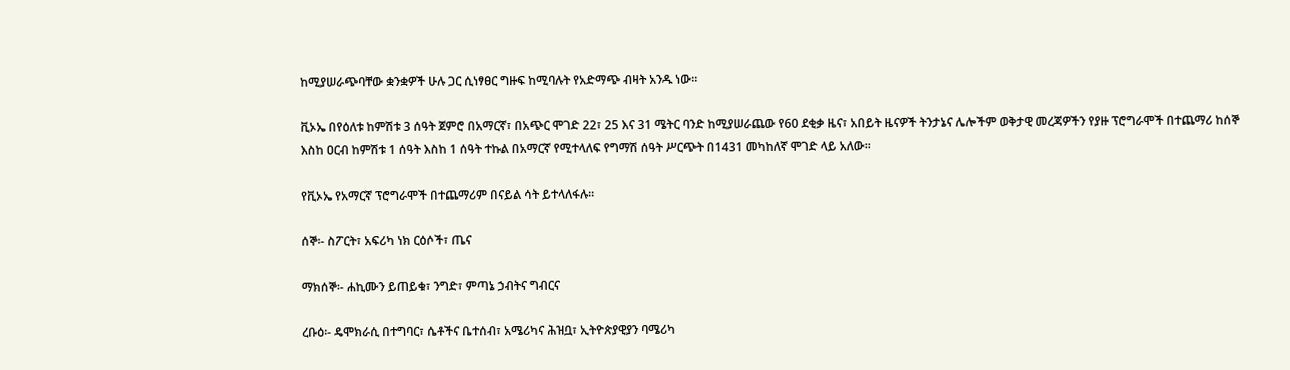ከሚያሠራጭባቸው ቋንቋዎች ሁሉ ጋር ሲነፃፀር ግዙፍ ከሚባሉት የአድማጭ ብዛት አንዱ ነው፡፡

ቪኦኤ በየዕለቱ ከምሽቱ 3 ሰዓት ጀምሮ በአማርኛ፣ በአጭር ሞገድ 22፣ 25 እና 31 ሜትር ባንድ ከሚያሠራጨው የ60 ደቂቃ ዜና፣ አበይት ዜናዎች ትንታኔና ሌሎችም ወቅታዊ መረጃዎችን የያዙ ፕሮግራሞች በተጨማሪ ከሰኞ እስከ ዐርብ ከምሽቱ 1 ሰዓት እስከ 1 ሰዓት ተኩል በአማርኛ የሚተላለፍ የግማሽ ሰዓት ሥርጭት በ1431 መካከለኛ ሞገድ ላይ አለው፡፡

የቪኦኤ የአማርኛ ፕሮግራሞች በተጨማሪም በናይል ሳት ይተላለፋሉ፡፡

ሰኞ፡- ስፖርት፣ አፍሪካ ነክ ርዕሶች፣ ጤና

ማክሰኞ፡- ሐኪሙን ይጠይቁ፣ ንግድ፣ ምጣኔ ኃብትና ግብርና

ረቡዕ፡- ዴሞክራሲ በተግባር፣ ሴቶችና ቤተሰብ፣ አሜሪካና ሕዝቧ፣ ኢትዮጵያዊያን ባሜሪካ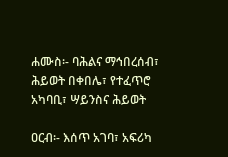ሐሙስ፡- ባሕልና ማኅበረሰብ፣ ሕይወት በቀበሌ፣ የተፈጥሮ አካባቢ፣ ሣይንስና ሕይወት

ዐርብ፡- እሰጥ አገባ፣ አፍሪካ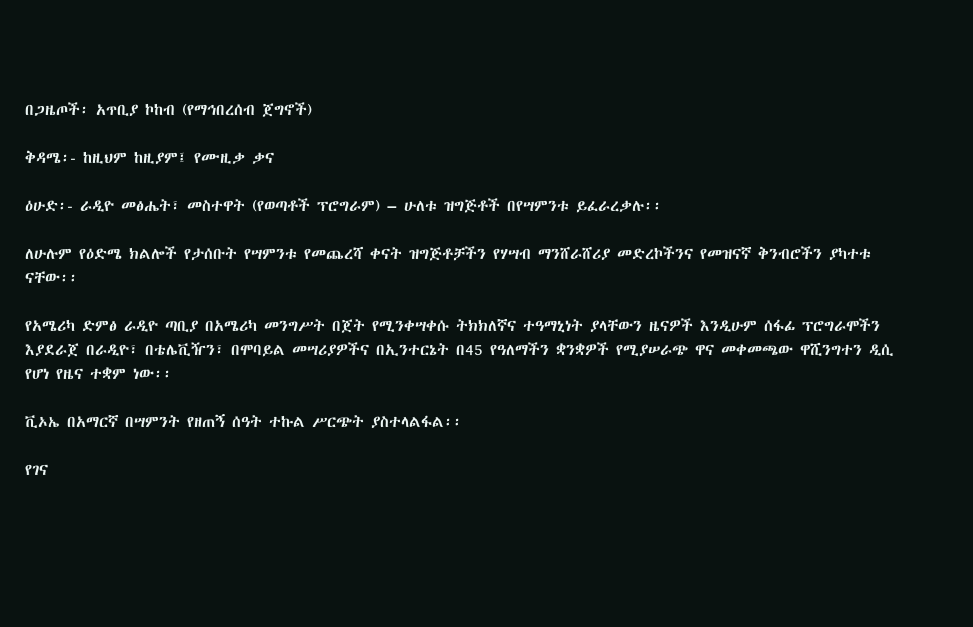በጋዜጦች፡ አጥቢያ ኮከብ (የማኅበረሰብ ጀግኖች)

ቅዳሜ፡- ከዚህም ከዚያም፤ የሙዚቃ ቃና

ዕሁድ፡- ራዲዮ መፅሔት፣ መስተዋት (የወጣቶች ፕሮግራም) – ሁለቱ ዝግጅቶች በየሣምንቱ ይፈራረቃሉ፡፡

ለሁሉም የዕድሜ ክልሎች የታሰቡት የሣምንቱ የመጨረሻ ቀናት ዝግጅቶቻችን የሃሣብ ማንሸራሸሪያ መድረኮችንና የመዝናኛ ቅንብሮችን ያካተቱ ናቸው፡፡

የአሜሪካ ድምፅ ራዲዮ ጣቢያ በአሜሪካ መንግሥት በጀት የሚንቀሣቀሱ ትክክለኛና ተዓማኒነት ያላቸውን ዜናዎች እንዲሁም ሰፋፊ ፕሮግራሞችን እያደራጀ በራዲዮ፣ በቴሌቪዥን፣ በሞባይል መሣሪያዎችና በኢንተርኔት በ45 የዓለማችን ቋንቋዎች የሚያሠራጭ ዋና መቀመጫው ዋሺንግተን ዲሲ የሆነ የዜና ተቋም ነው፡፡

ቪኦኤ በአማርኛ በሣምንት የዘጠኝ ሰዓት ተኩል ሥርጭት ያስተላልፋል፡፡

የገና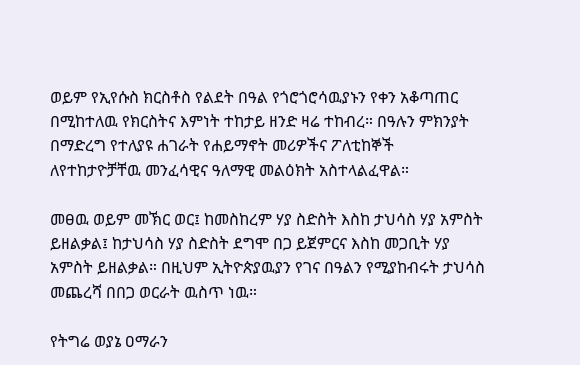ወይም የኢየሱስ ክርስቶስ የልደት በዓል የጎሮጎሮሳዉያኑን የቀን አቆጣጠር በሚከተለዉ የክርስትና እምነት ተከታይ ዘንድ ዛሬ ተከብረ። በዓሉን ምክንያት በማድረግ የተለያዩ ሐገራት የሐይማኖት መሪዎችና ፖለቲከኞች ለየተከታዮቻቸዉ መንፈሳዊና ዓለማዊ መልዕክት አስተላልፈዋል።

መፀዉ ወይም መኽር ወር፤ ከመስከረም ሃያ ስድስት እስከ ታህሳስ ሃያ አምስት ይዘልቃል፤ ከታህሳስ ሃያ ስድስት ደግሞ በጋ ይጀምርና እስከ መጋቢት ሃያ አምስት ይዘልቃል። በዚህም ኢትዮጵያዉያን የገና በዓልን የሚያከብሩት ታህሳስ መጨረሻ በበጋ ወርራት ዉስጥ ነዉ።

የትግሬ ወያኔ ዐማራን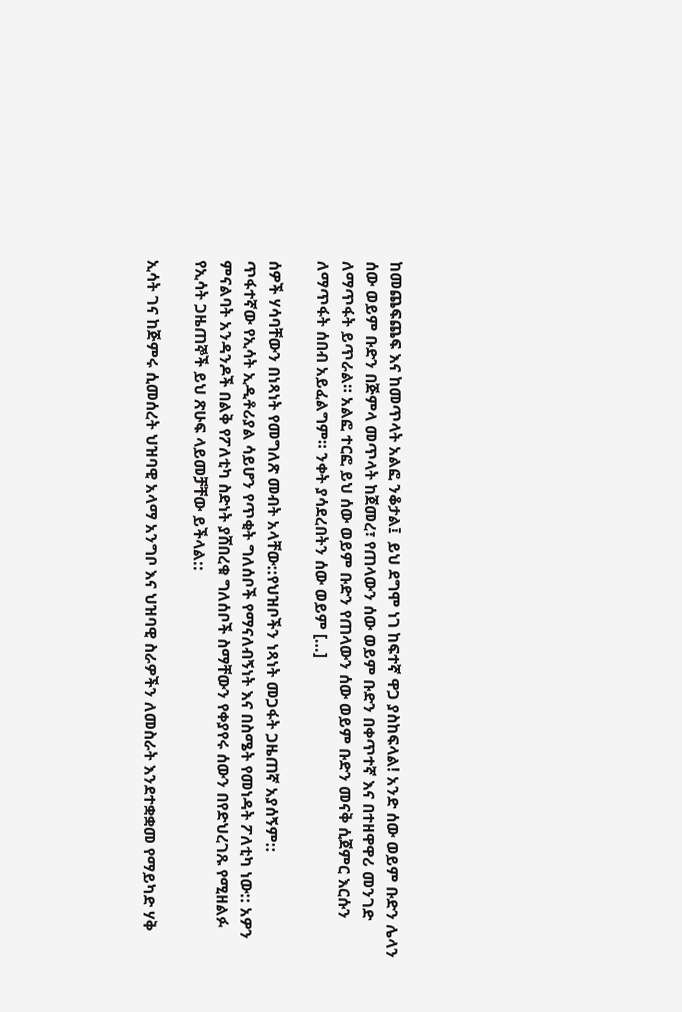ከመጨፍጨፍ እና ከመጥላት አልፎ ንቆታል፤  ይህ ደግሞ ነገ ከፍተኛ ዋጋ ያስከፍላል! አንድ ሰው ወይም ቡድን ሌላን ሰው ወይም ቡድን በጅምላ መጥላት ከጀመረ፣ የጠላውን ሰው ወይም ቡድን በቀጥተኛ እና በተዘዋዋሪ መንገድ ለማጥፋት ይጥራል። አልፎ ተርፎ ይህ ሰው ወይም ቡድን የጠላውን ሰው ወይም ቡድን መናቅ ሲጀምር እርሱን ለማጥፋት ሰበብ አይፈልግም። ንቀት ያሳደረበትን ሰው ወይም […]

ሰዎች ሃሳባቸውን በነጻነት የመግለጽ መብት አላቸው::የህዝቦችን ነጻነት መጋፋት ጋዜጠኛ አያሰኝም::
ጥፋተኛው የኢሳት ኢዲቶሪያል ሳይሆን የጥቂት ግለሰቦች የማናለብኝነት እና በስሜት የመነዳት ፖለቲካ ነው:: አዎን ምናልባት አንዳንዶች በልቅ የፖለቲካ ስድነት ያሸበረቁ ግለሰቦች ስማቸውን የቀያየሩ ሰውን በየድህረገጹ የሚዘልፉ የኢሳት ጋዜጠኞች ይህ ጽሁፍ ላይመቻቸው ይችላል::

ኢሳት ገና ከጅምሩ ሲመሰረት ህዝባዊ አላማ አንግቦ እና ህዝባዊ ስራዎችን ለመስራት እንደተቋቋመ የማይካድ ሃቅ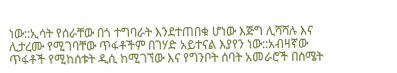ነው::ኢሳት የሰራቸው በጎ ተግባራት እንደተጠበቁ ሆነው እጅግ ሊሻሻሉ እና ሊታረሙ የሚገባቸው ጥፋቶችም በገሃድ አይተናል እያየን ነው::አብዛኛው ጥፋቶች የሚከሰቱት ዲሲ ከሚገኘው እና የግንቦት ሰባት አመራሮች በስሜት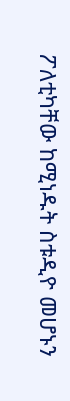ፖለቲካቸው ከሚነዱት ስቱዲዮ መሆኑን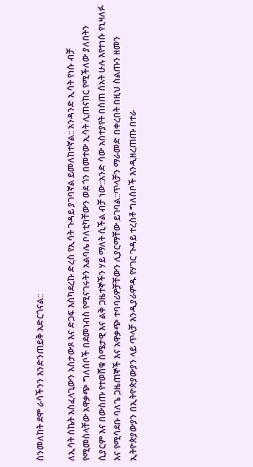ስንመለከት ደሞ ራሳችንን እንድንጠይቅ አድርጎናል::

ለኢሳት ስኬት አስፈላጊውን አስታውጾ እና ድጋፍ እስካደረኩ ድረስ የኢሳት ጉዳይ ያገባኛል ይመለከተኛል:: አንዳንድ ኢሳት የነሱ ብቻ የሚመስላቸው አዋቃጭ ግለሰቦች በደመነብስ የሚናገሩትን አልባሌ ቦለቲካቸውን ወደ ጎን በመተው ኢሳት ሊጠናከር የሚችለው ያለበትን ሲያርም እና በውስጡ የተወሸቁ ስሜታዊ እና ልቅ ጋዜተኞችን ሃይ ማለት ሲችል ብቻ ነው::አንድ ሳው አስተያየት በሰጠ ሰአት ሁሉ እየተነሱ የኒዛለፉ እና የሚሳደቡ ባለጌ ጋዜጠኞች እና አዋቃጭ ተባባሪዎቻቸውን ሊያርማቸው ይገባል::ጥላቻን ማራመድ በቀረበት በዚህ ስልጡን ዘመን ኢትዮጵያውያን በኢትዮጵያውያን ላይ ጥላቻ እንዲያራምዱ የሃገር ጉዳይ ተረስቶ ግለሰቦች እንዲዘረጠጡ በተራ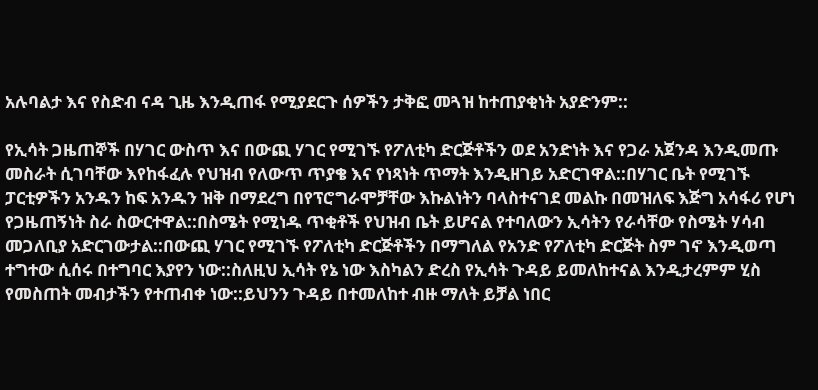አሉባልታ እና የስድብ ናዳ ጊዜ እንዲጠፋ የሚያደርጉ ሰዎችን ታቅፎ መጓዝ ከተጠያቂነት አያድንም::

የኢሳት ጋዜጠኞች በሃገር ውስጥ እና በውጪ ሃገር የሚገኙ የፖለቲካ ድርጅቶችን ወደ አንድነት እና የጋራ አጀንዳ እንዲመጡ መስራት ሲገባቸው እየከፋፈሉ የህዝብ የለውጥ ጥያቄ እና የነጻነት ጥማት እንዲዘገይ አድርገዋል::በሃገር ቤት የሚገኙ ፓርቲዎችን አንዱን ከፍ አንዱን ዝቅ በማደረግ በየፕሮግራሞቻቸው እኩልነትን ባላስተናገደ መልኩ በመዝለፍ እጅግ አሳፋሪ የሆነ የጋዜጠኝነት ስራ ስውርተዋል::በስሜት የሚነዱ ጥቂቶች የህዝብ ቤት ይሆናል የተባለውን ኢሳትን የራሳቸው የስሜት ሃሳብ መጋለቢያ አድርገውታል::በውጪ ሃገር የሚገኙ የፖለቲካ ድርጅቶችን በማግለል የአንድ የፖለቲካ ድርጅት ስም ገኖ እንዲወጣ ተግተው ሲሰሩ በተግባር እያየን ነው::ስለዚህ ኢሳት የኔ ነው እስካልን ድረስ የኢሳት ጉዳይ ይመለከተናል እንዲታረምም ሂስ የመስጠት መብታችን የተጠብቀ ነው::ይህንን ጉዳይ በተመለከተ ብዙ ማለት ይቻል ነበር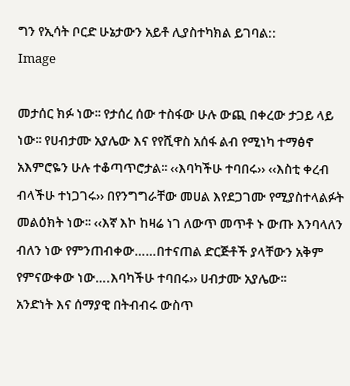ግን የኢሳት ቦርድ ሁኔታውን አይቶ ሊያስተካክል ይገባል::
Image

መታሰር ክፉ ነው፡፡ የታሰረ ሰው ተስፋው ሁሉ ውጪ በቀረው ታጋይ ላይ ነው፡፡ የሀብታሙ አያሌው እና የየሺዋስ አሰፋ ልብ የሚነካ ተማፅኖ አእምሮዬን ሁሉ ተቆጣጥሮታል፡፡ ‹‹እባካችሁ ተባበሩ›› ‹‹እስቲ ቀረብ ብላችሁ ተነጋገሩ›› በየንግግራቸው መሀል እየደጋገሙ የሚያስተላልፉት መልዕክት ነው፡፡ ‹‹እኛ እኮ ከዛሬ ነገ ለውጥ መጥቶ ኑ ውጡ እንባላለን ብለን ነው የምንጠብቀው……በተናጠል ድርጅቶች ያላቸውን አቅም የምናውቀው ነው….እባካችሁ ተባበሩ›› ሀብታሙ አያሌው፡፡
አንድነት እና ሰማያዊ በትብብሩ ውስጥ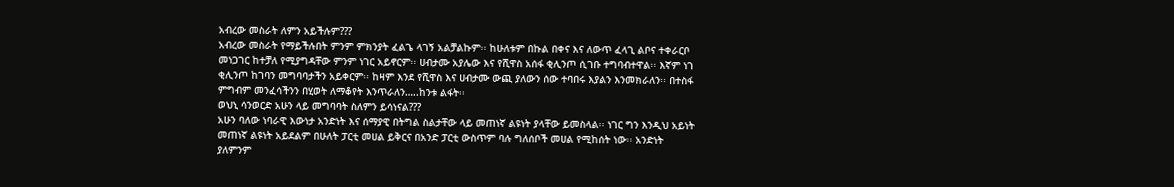አብረው መስራት ለምን አይችሉም???
አብረው መስራት የማይችሉበት ምንም ምክንያት ፈልጌ ላገኝ አልቻልኩም፡፡ ከሁለቱም በኩል በቀና እና ለውጥ ፈላጊ ልቦና ተቀራርቦ መነጋገር ከተቻለ የሚያግዳቸው ምንም ነገር አይኖርም፡፡ ሀብታሙ አያሌው እና የሺዋስ አሰፋ ቂሊንጦ ሲገቡ ተግባብተዋል፡፡ እኛም ነገ ቂሊንጦ ከገባን መግባባታችን አይቀርም፡፡ ከዛም እንደ የሺዋስ እና ሀብታሙ ውጪ ያለውን ሰው ተባበሩ እያልን እንመክራለን፡፡ በተስፋ ምግብም መንፈሳችንን በሂወት ለማቆየት እንጥራለን…..ከንቱ ልፋት፡፡
ወህኒ ሳንወርድ አሁን ላይ መግባባት ስለምን ይሳነናል???
አሁን ባለው ነባራዊ እውነታ አንድነት እና ሰማያዊ በትግል ስልታቸው ላይ መጠነኛ ልዩነት ያላቸው ይመስላል፡፡ ነገር ግን እንዲህ አይነት መጠነኛ ልዩነት አይደልም በሁለት ፓርቲ መሀል ይቅርና በአንድ ፓርቲ ውስጥም ባሉ ግለሰቦች መሀል የሚከሰት ነው፡፡ አንድነት ያለምንም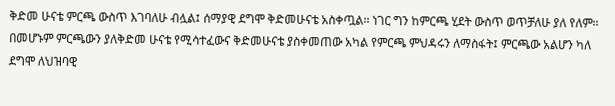ቅድመ ሁናቴ ምርጫ ውስጥ እገባለሁ ብሏል፤ ሰማያዊ ደግሞ ቅድመሁናቴ አስቀጧል፡፡ ነገር ግን ከምርጫ ሂደት ውስጥ ወጥቻለሁ ያለ የለም፡፡ በመሆኑም ምርጫውን ያለቅድመ ሁናቴ የሚሳተፈውና ቅድመሁናቴ ያስቀመጠው አካል የምርጫ ምህዳሩን ለማስፋት፤ ምርጫው አልሆን ካለ ደግሞ ለህዝባዊ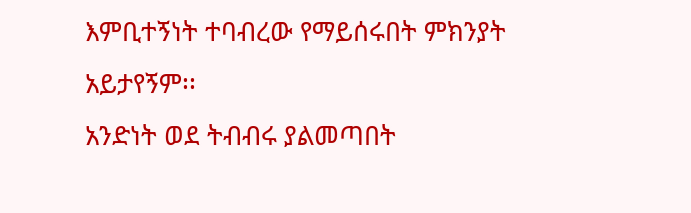እምቢተኝነት ተባብረው የማይሰሩበት ምክንያት አይታየኝም፡፡
አንድነት ወደ ትብብሩ ያልመጣበት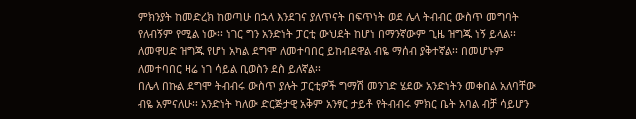ምክንያት ከመድረክ ከወጣሁ በኋላ እንደገና ያለጥናት በፍጥነት ወደ ሌላ ትብብር ውስጥ መግባት የለብኝም የሚል ነው፡፡ ነገር ግን አንድነት ፓርቲ ውህደት ከሆነ በማንኛውም ጊዜ ዝግጁ ነኝ ይላል፡፡ ለመዋሀድ ዝግጁ የሆነ አካል ደግሞ ለመተባበር ይከብደዋል ብዬ ማሰብ ያቅተኛል፡፡ በመሆኑም ለመተባበር ዛሬ ነገ ሳይል ቢወስን ደስ ይለኛል፡፡
በሌላ በኩል ደግሞ ትብብሩ ውስጥ ያሉት ፓርቲዎች ግማሽ መንገድ ሄደው አንድነትን መቀበል አለባቸው ብዬ አምናለሁ፡፡ አንድነት ካለው ድርጅታዊ አቅም አንፃር ታይቶ የትብብሩ ምክር ቤት አባል ብቻ ሳይሆን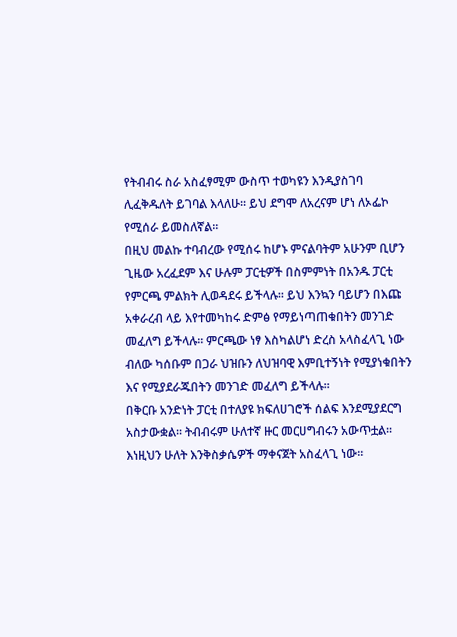የትብብሩ ስራ አስፈፃሚም ውስጥ ተወካዩን እንዲያስገባ ሊፈቅዱለት ይገባል እላለሁ፡፡ ይህ ደግሞ ለአረናም ሆነ ለኦፌኮ የሚሰራ ይመስለኛል፡፡
በዚህ መልኩ ተባብረው የሚሰሩ ከሆኑ ምናልባትም አሁንም ቢሆን ጊዜው አረፈደም እና ሁሉም ፓርቲዎች በስምምነት በአንዱ ፓርቲ የምርጫ ምልክት ሊወዳደሩ ይችላሉ፡፡ ይህ እንኳን ባይሆን በእጩ አቀራረብ ላይ እየተመካከሩ ድምፅ የማይነጣጠቁበትን መንገድ መፈለግ ይችላሉ፡፡ ምርጫው ነፃ እስካልሆነ ድረስ አላስፈላጊ ነው ብለው ካሰቡም በጋራ ህዝቡን ለህዝባዊ እምቢተኝነት የሚያነቁበትን እና የሚያደራጁበትን መንገድ መፈለግ ይችላሉ፡፡
በቅርቡ አንድነት ፓርቲ በተለያዩ ክፍለሀገሮች ሰልፍ እንደሚያደርግ አስታውቋል፡፡ ትብብሩም ሁለተኛ ዙር መርሀግብሩን አውጥቷል፡፡ እነዚህን ሁለት እንቅስቃሴዎች ማቀናጀት አስፈላጊ ነው፡፡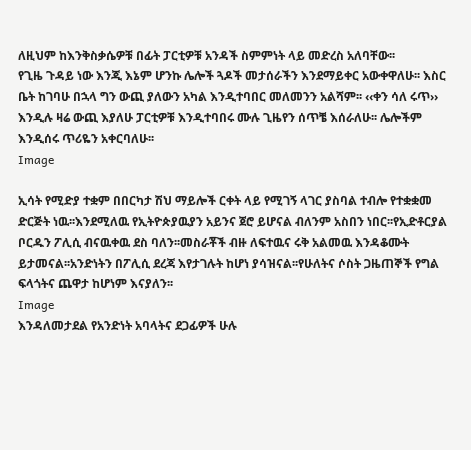ለዚህም ከእንቅስቃሴዎቹ በፊት ፓርቲዎቹ አንዳች ስምምነት ላይ መድረስ አለባቸው፡፡
የጊዜ ጉዳይ ነው እንጂ እኔም ሆንኩ ሌሎች ጓዶች መታሰራችን እንደማይቀር አውቀዋለሁ፡፡ እስር ቤት ከገባሁ በኋላ ግን ውጪ ያለውን አካል እንዲተባበር መለመንን አልሻም፡፡ ‹‹ቀን ሳለ ሩጥ›› እንዲሉ ዛሬ ውጪ እያለሁ ፓርቲዎቹ እንዲተባበሩ ሙሉ ጊዜየን ሰጥቼ እሰራለሁ፡፡ ሌሎችም እንዲሰሩ ጥሪዬን አቀርባለሁ፡፡
Image

ኢሳት የሚድያ ተቋም በበርካታ ሽህ ማይሎች ርቀት ላይ የሚገኝ ላገር ያስባል ተብሎ የተቋቋመ ድርጅት ነዉ፡፡እንደሚለዉ የኢትዮጵያዉያን አይንና ጀሮ ይሆናል ብለንም አስበን ነበር፡፡የኢድቶርያል ቦርዱን ፖሊሲ ብናዉቀዉ ደስ ባለን፡፡መስራቾች ብዙ ለፍተዉና ሩቅ አልመዉ እንዳቆሙት ይታመናል፡፡አንድነትን በፖሊሲ ደረጃ እየታገሉት ከሆነ ያሳዝናል፡፡የሁለትና ሶስት ጋዜጠኞች የግል ፍላጎትና ጨዋታ ከሆነም እናያለን፡፡
Image
እንዳለመታደል የአንድነት አባላትና ደጋፊዎች ሁሉ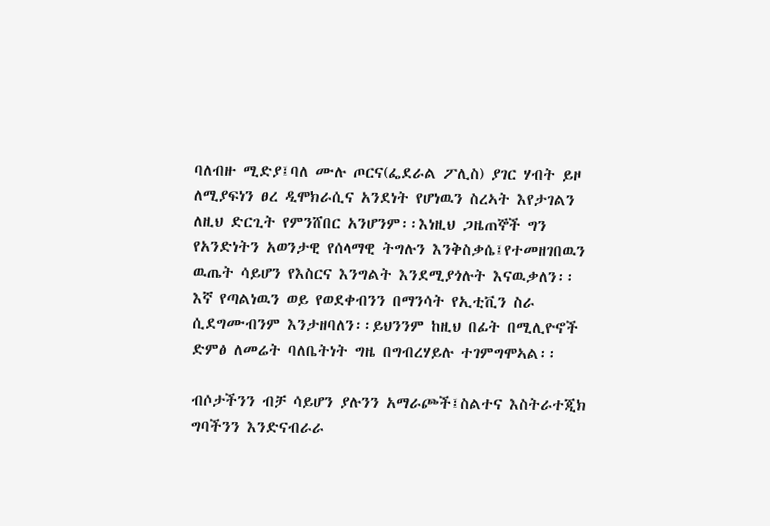ባለብዙ ሚድያ፤ባለ ሙሉ ጦርና(ፌደራል ፖሊስ) ያገር ሃብት ይዞ ለሚያፍነን ፀረ ዲሞክራሲና አንደነት የሆነዉን ስረኣት እየታገልን ለዚህ ድርጊት የምንሸበር አንሆንም፡፡እነዚህ ጋዜጠኞች ግን የአንድነትን አወንታዊ የሰላማዊ ትግሉን እንቅስቃሴ፤የተመዘገበዉን ዉጤት ሳይሆን የእስርና እንግልት እንደሚያጎሉት እናዉቃለን፡፡ እኛ የጣልነዉን ወይ የወደቀብንን በማንሳት የኢቲቪን ስራ ሲደግሙብንም እንታዘባለን፡፡ይህንንም ከዚህ በፊት በሚሊዮኖች ድምፅ ለመሬት ባለቤትነት ግዜ በግብረሃይሉ ተገምግሞኣል፡፡

ብሶታችንን ብቻ ሳይሆን ያሉንን አማራጮች፤ስልተና እስትራተጂክ ግባችንን እንድናብራራ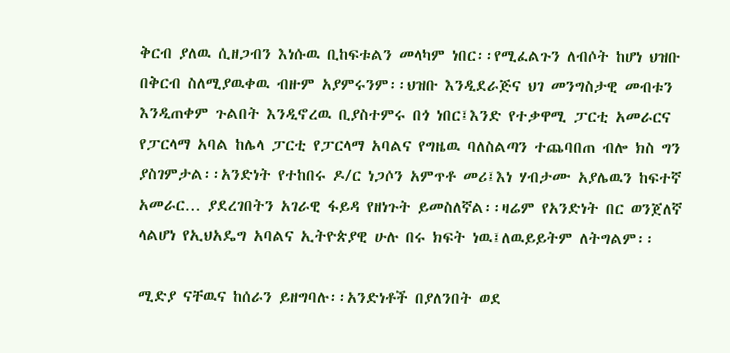ቅርብ ያለዉ ሲዘጋብን እነሱዉ ቢከፍቱልን መላካም ነበር፡፡የሚፈልጉን ለብሶት ከሆነ ህዝቡ በቅርብ ስለሚያዉቀዉ ብዙም አያምሩንም፡፡ህዝቡ እንዲደራጅና ህገ መንግስታዊ መብቱን እንዲጠቀም ጉልበት እንዲኖረዉ ቢያስተምሩ በጎ ነበር፤እንድ የተቃዋሚ ፓርቲ አመራርና የፓርላማ አባል ከሌላ ፓርቲ የፓርላማ አባልና የግዜዉ ባለስልጣን ተጨባበጠ ብሎ ክስ ግን ያስገምታል፡፡አንድነት የተከበሩ ዶ/ር ነጋሶን አምጥቶ መሪ፤እነ ሃብታሙ አያሌዉን ከፍተኛ አመራር… ያደረገበትን አገራዊ ፋይዳ የዘነጉት ይመስለኛል፡፡ዛሬም የአንድነት በር ወንጀለኛ ላልሆነ የኢህአዴግ አባልና ኢትዮጵያዊ ሁሉ በሩ ክፍት ነዉ፤ለዉይይትም ለትግልም፡፡

ሚድያ ናቸዉና ከሰራን ይዘግባሉ፡፡አንድነቶች በያለንበት ወደ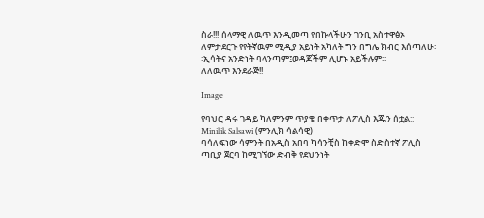ስራ!!! ሰላማዊ ለዉጥ እንዲመጣ የበኩላችሁን ገንቢ አስተዋፅኦ ለምታደርጉ የየትኛዉም ሚዲያ አይነት አካለት ግን በግሌ ክብር እሰጣለሁ፡፡ኢሳትና አንድነት ባላንጣም፤ወዳጆችም ሊሆኑ አይችሉም፡፡
ለለዉጥ እንደራጅ!!

Image

የባህር ዳሩ ገዳይ ካለምንም ጥያቄ በቀጥታ ለፖሊስ እጁን ሰቷል:: Minilik Salsawi (ምንሊክ ሳልሳዊ)
ባሳለፍነው ሳምንት በአዲስ አበባ ካሳንቺስ ከቀድሞ ስድስተኛ ፖሊስ ጣቢያ ጀርባ ከሚገኘው ድብቅ የደህንነት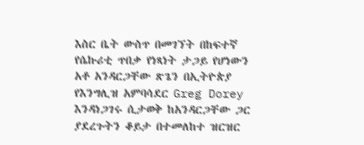እስር ቤት ውስጥ በመገኘት በከፍተኛ የሴኩሪቲ ጥበቃ የነጻነት ታጋይ የሆነውን አቶ አንዳርጋቸው ጽጌን በኢትዮጵያ የእንግሊዝ አምባሳደር Greg Dorey እንዳነጋገሩ ሲታወቅ ከአንዳርጋቸው ጋር ያደረጉትን ቆይታ በተመለከተ ዝርዝር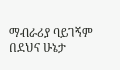ማብራሪያ ባይገኝም በደህና ሁኔታ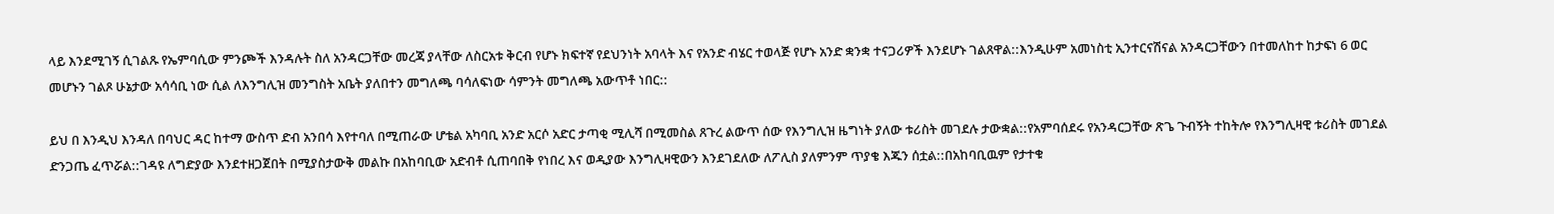ላይ እንደሚገኝ ሲገልጹ የኤምባሲው ምንጮች እንዳሉት ስለ አንዳርጋቸው መረጃ ያላቸው ለስርአቱ ቅርብ የሆኑ ክፍተኛ የደህንነት አባላት እና የአንድ ብሄር ተወላጅ የሆኑ አንድ ቋንቋ ተናጋሪዎች እንደሆኑ ገልጸዋል::እንዲሁም አመነስቲ ኢንተርናሽናል አንዳርጋቸውን በተመለከተ ከታፍነ 6 ወር መሆኑን ገልጾ ሁኔታው አሳሳቢ ነው ሲል ለእንግሊዝ መንግስት አቤት ያለበተን መግለጫ ባሳለፍነው ሳምንት መግለጫ አውጥቶ ነበር::

ይህ በ እንዲህ እንዳለ በባህር ዳር ከተማ ውስጥ ድብ አንበሳ እየተባለ በሚጠራው ሆቴል አካባቢ አንድ አርሶ አድር ታጣቂ ሚሊሻ በሚመስል ጸጉረ ልውጥ ሰው የእንግሊዝ ዜግነት ያለው ቱሪስት መገደሉ ታውቋል::የአምባሰደሩ የአንዳርጋቸው ጽጌ ጉብኝት ተከትሎ የእንግሊዛዊ ቱሪስት መገደል ድንጋጤ ፈጥሯል::ገዳዩ ለግድያው እንደተዘጋጀበት በሚያስታውቅ መልኩ በአከባቢው አድብቶ ሲጠባበቅ የነበረ እና ወዲያው እንግሊዛዊውን እንደገደለው ለፖሊስ ያለምንም ጥያቄ እጁን ሰቷል::በአከባቢዉም የታተቁ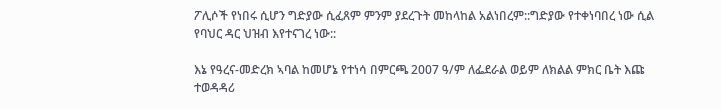ፖሊሶች የነበሩ ሲሆን ግድያው ሲፈጸም ምንም ያደረጉት መከላከል አልነበረም::ግድያው የተቀነባበረ ነው ሲል የባህር ዳር ህዝብ እየተናገረ ነው::

እኔ የዓረና-መድረክ ኣባል ከመሆኔ የተነሳ በምርጫ 2007 ዓ/ም ለፌደራል ወይም ለክልል ምክር ቤት እጩ ተወዳዳሪ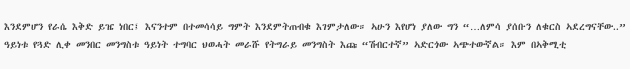እንደምሆን የራሴ እቅድ ይዤ ነበር፤ እናንተም በተመሳሳይ ግምት እንደምትጠብቁ እገምታለው። ኣሁን እየሆነ ያለው ግን “…ለምሳ ያሰቡን ለቁርስ ኣደረግናቸው..” ዓይነቱ የጓድ ሊቀ መንበር መንግስቱ ዓይነት ተግባር ህወሓት መራሹ የትግራይ መንግስት እጩ “ሽብርተኛ” ኣድርጎው ኣጭተውኛል። እም በኣቅሚቲ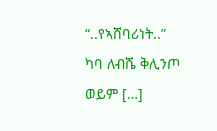“..የኣሸባሪነት..” ካባ ለብሼ ቅሊንጦ ወይም […]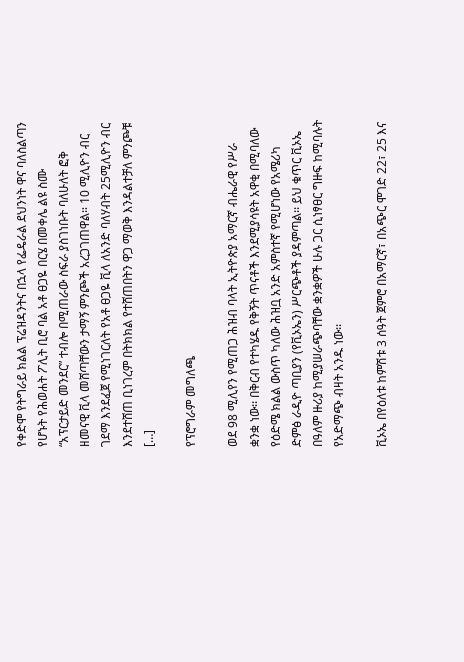የቀድሞ የትግራይ ክልል ፕሬዝዳንትና በኋላ የፌዴራል ደህንነት ዋና ባለስልጣን የሆኑት የሕወሐት ፖሊት ቢሮ ባል አቶ ፀጋዬ በርሄ በመቀሌ ልዩ ስሙ “አፕርታይድ መንደር” ተብሎ በሚጠራው ስፍራ ያስገነቡት ባለሁለት ፎቅ ዘመናዊ ቪላ መሸጣቸውን ታማኝ ምንጮች አረጋገጠዋል። 10 ሚሊዮን ብር ገደማ እንደፈጀ የሚነገርለት የአቶ ፀጋዬ ቪላ ለአንድ ባለሃብት 25ሚሊዮን ብር እንደተሸጠ ቢነገረም በትክክል የተሸጠበትን ዋጋ ማወቅ እንዳልተቻለ ምንጮቹ […]

የፕሮግራም መግለጫ

ወደ 98 ሚሊየን የሚጠጋ ሕዝብ ባላት ኢትዮጵያ አማርኛ ብሔራዊ የሥራ ቋንቋ ነው፡፡ በቅርብ የተካሄዱ የቅኝት ጥናቶች እንደሚያሳዩት አዋቂ በሚባለው የዕድሜ ክልል ውስጥ ካለው ሕዝቧ አንድ አምስተኛ የሚሆነው የአሜሪካ ድምፅ ራዲዮ ጣቢያን (የቪኦኤን) ሥርጭቶች ያዳምጣል፡፡ ይህ ቁጥር ቪኦኤ በዓለም ዙሪያ ከሚያሠራጭባቸው ቋንቋዎች ሁሉ ጋር ሲነፃፀር ግዙፍ ከሚባሉት የአድማጭ ብዛት አንዱ ነው፡፡

ቪኦኤ በየዕለቱ ከምሽቱ 3 ሰዓት ጀምሮ በአማርኛ፣ በአጭር ሞገድ 22፣ 25 እና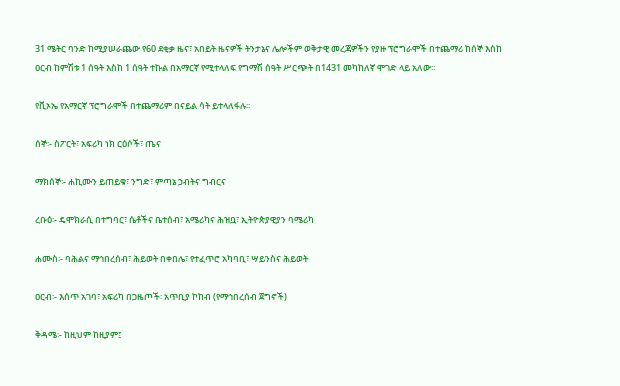31 ሜትር ባንድ ከሚያሠራጨው የ60 ደቂቃ ዜና፣ አበይት ዜናዎች ትንታኔና ሌሎችም ወቅታዊ መረጃዎችን የያዙ ፕሮግራሞች በተጨማሪ ከሰኞ እስከ ዐርብ ከምሽቱ 1 ሰዓት እስከ 1 ሰዓት ተኩል በአማርኛ የሚተላለፍ የግማሽ ሰዓት ሥርጭት በ1431 መካከለኛ ሞገድ ላይ አለው፡፡

የቪኦኤ የአማርኛ ፕሮግራሞች በተጨማሪም በናይል ሳት ይተላለፋሉ፡፡

ሰኞ፡- ስፖርት፣ አፍሪካ ነክ ርዕሶች፣ ጤና

ማክሰኞ፡- ሐኪሙን ይጠይቁ፣ ንግድ፣ ምጣኔ ኃብትና ግብርና

ረቡዕ፡- ዴሞክራሲ በተግባር፣ ሴቶችና ቤተሰብ፣ አሜሪካና ሕዝቧ፣ ኢትዮጵያዊያን ባሜሪካ

ሐሙስ፡- ባሕልና ማኅበረሰብ፣ ሕይወት በቀበሌ፣ የተፈጥሮ አካባቢ፣ ሣይንስና ሕይወት

ዐርብ፡- እሰጥ አገባ፣ አፍሪካ በጋዜጦች፡ አጥቢያ ኮከብ (የማኅበረሰብ ጀግኖች)

ቅዳሜ፡- ከዚህም ከዚያም፤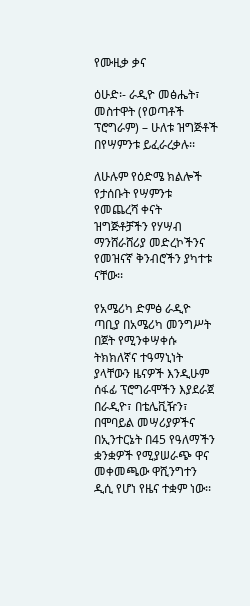የሙዚቃ ቃና

ዕሁድ፡- ራዲዮ መፅሔት፣ መስተዋት (የወጣቶች ፕሮግራም) – ሁለቱ ዝግጅቶች በየሣምንቱ ይፈራረቃሉ፡፡

ለሁሉም የዕድሜ ክልሎች የታሰቡት የሣምንቱ የመጨረሻ ቀናት ዝግጅቶቻችን የሃሣብ ማንሸራሸሪያ መድረኮችንና የመዝናኛ ቅንብሮችን ያካተቱ ናቸው፡፡

የአሜሪካ ድምፅ ራዲዮ ጣቢያ በአሜሪካ መንግሥት በጀት የሚንቀሣቀሱ ትክክለኛና ተዓማኒነት ያላቸውን ዜናዎች እንዲሁም ሰፋፊ ፕሮግራሞችን እያደራጀ በራዲዮ፣ በቴሌቪዥን፣ በሞባይል መሣሪያዎችና በኢንተርኔት በ45 የዓለማችን ቋንቋዎች የሚያሠራጭ ዋና መቀመጫው ዋሺንግተን ዲሲ የሆነ የዜና ተቋም ነው፡፡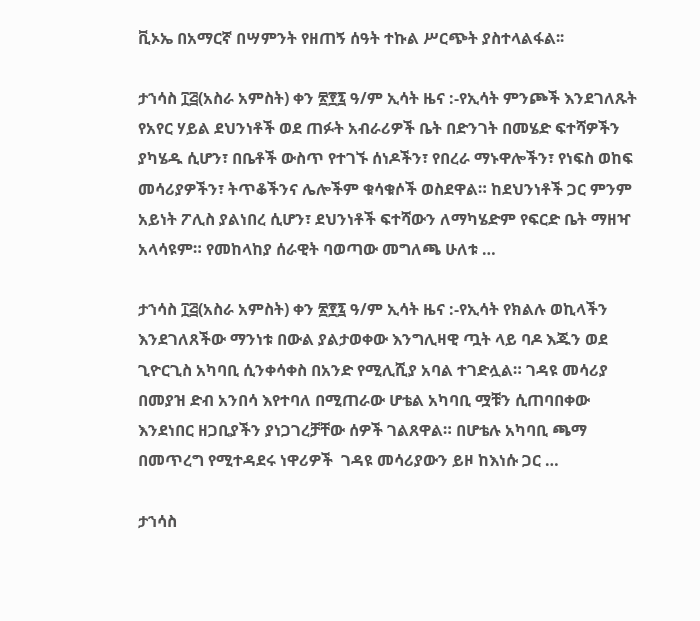ቪኦኤ በአማርኛ በሣምንት የዘጠኝ ሰዓት ተኩል ሥርጭት ያስተላልፋል፡፡

ታኀሳስ ፲፭(አስራ አምስት) ቀን ፳፻፯ ዓ/ም ኢሳት ዜና :-የኢሳት ምንጮች እንደገለጹት የአየር ሃይል ደህንነቶች ወደ ጠፉት አብራሪዎች ቤት በድንገት በመሄድ ፍተሻዎችን ያካሄዱ ሲሆን፣ በቤቶች ውስጥ የተገኙ ሰነዶችን፣ የበረራ ማኑዋሎችን፣ የነፍስ ወከፍ መሳሪያዎችን፣ ትጥቆችንና ሌሎችም ቁሳቁሶች ወስደዋል። ከደህንነቶች ጋር ምንም አይነት ፖሊስ ያልነበረ ሲሆን፣ ደህንነቶች ፍተሻውን ለማካሄድም የፍርድ ቤት ማዘዣ አላሳዩም። የመከላከያ ሰራዊት ባወጣው መግለጫ ሁለቱ …

ታኀሳስ ፲፭(አስራ አምስት) ቀን ፳፻፯ ዓ/ም ኢሳት ዜና :-የኢሳት የክልሉ ወኪላችን እንደገለጸችው ማንነቱ በውል ያልታወቀው እንግሊዛዊ ጧት ላይ ባዶ እጁን ወደ ጊዮርጊስ አካባቢ ሲንቀሳቀስ በአንድ የሚሊሺያ አባል ተገድሏል። ገዳዩ መሳሪያ በመያዝ ድብ አንበሳ እየተባለ በሚጠራው ሆቴል አካባቢ ሟቹን ሲጠባበቀው እንደነበር ዘጋቢያችን ያነጋገረቻቸው ሰዎች ገልጸዋል። በሆቴሉ አካባቢ ጫማ በመጥረግ የሚተዳደሩ ነዋሪዎች  ገዳዩ መሳሪያውን ይዞ ከእነሱ ጋር …

ታኀሳስ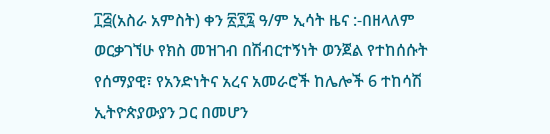፲፭(አስራ አምስት) ቀን ፳፻፯ ዓ/ም ኢሳት ዜና :-በዘላለም ወርቃገኘሁ የክስ መዝገብ በሽብርተኝነት ወንጀል የተከሰሱት የሰማያዊ፣ የአንድነትና አረና አመራሮች ከሌሎች 6 ተከሳሽ ኢትዮጵያውያን ጋር በመሆን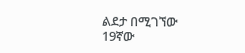ልደታ በሚገኘው 19ኛው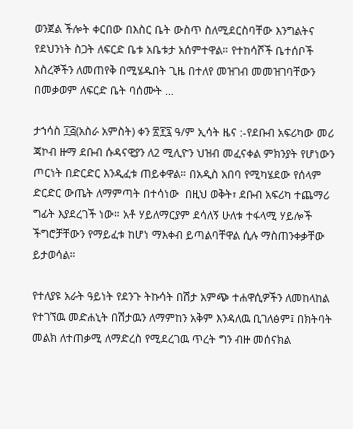ወንጀል ችሎት ቀርበው በእስር ቤት ውስጥ ስለሚደርስባቸው እንግልትና የደህንነት ስጋት ለፍርድ ቤቱ አቤቱታ አሰምተዋል። የተከሳሾች ቤተሰቦች እስረኞችን ለመጠየቅ በሚሄዱበት ጊዜ በተለየ መዝገብ መመዝገባቸውን በመቃወም ለፍርድ ቤት ባሰሙት …

ታኀሳስ ፲፭(አስራ አምስት) ቀን ፳፻፯ ዓ/ም ኢሳት ዜና :-የደቡብ አፍሪካው መሪ ጃኮብ ዙማ ደቡብ ሱዳናዊያን ለ2 ሚሊዮን ህዝብ መፈናቀል ምክንያት የሆነውን ጦርነት በድርድር እንዲፈቱ ጠይቀዋል። በአዲስ አበባ የሚካሄደው የሰላም ድርድር ውጤት ለማምጣት በተሳነው  በዚህ ወቅት፣ ደቡብ አፍሪካ ተጨማሪ ግፊት እያደረገች ነው። አቶ ሃይለማርያም ደሳለኝ ሁለቱ ተፋላሚ ሃይሎች ችግሮቻቸውን የማይፈቱ ከሆነ ማእቀብ ይጣልባቸዋል ሲሉ ማስጠንቀቃቸው ይታወሳል።

የተለያዩ አራት ዓይነት የደንጉ ትኩሳት በሽታ አምጭ ተሐዋሲዎችን ለመከላከል የተገኘዉ መድሐኒት በሽታዉን ለማምከን አቅም እንዳለዉ ቢገለፅም፤ በክትባት መልክ ለተጠቃሚ ለማድረስ የሚደረገዉ ጥረት ግን ብዙ መሰናክል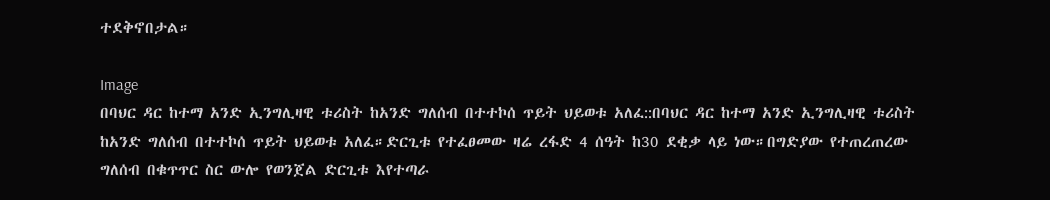ተደቅኖበታል።

Image
በባህር ዳር ከተማ አንድ ኢንግሊዛዊ ቱሪስት ከአንድ ግለሰብ በተተኮሰ ጥይት ህይወቱ አለፈ::በባህር ዳር ከተማ አንድ ኢንግሊዛዊ ቱሪስት ከአንድ ግለሰብ በተተኮሰ ጥይት ህይወቱ አለፈ።ድርጊቱ የተፈፀመው ዛሬ ረፋድ 4 ሰዓት ከ30 ደቂቃ ላይ ነው።በግድያው የተጠረጠረው ግለሰብ በቁጥጥር ስር ውሎ የወንጀል ድርጊቱ እየተጣራ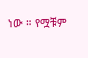ነው ። የሟቹም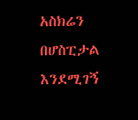አስክሬን በሆስፒታል እንደሚገኝ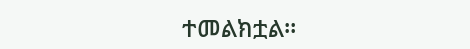ተመልክቷል።